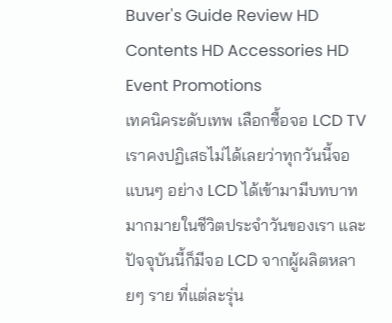Buver's Guide Review HD Contents HD Accessories HD Event Promotions
เทคนิคระดับเทพ เลือกซื้อจอ LCD TV
เราคงปฏิเสธไม่ได้เลยว่าทุกวันนี้จอแบนๆ อย่าง LCD ได้เข้ามามีบทบาทมากมายในชีวิตประจำวันของเรา และปัจจุบันนี้ก็มีจอ LCD จากผู้ผลิตหลายๆ ราย ที่แต่ละรุ่น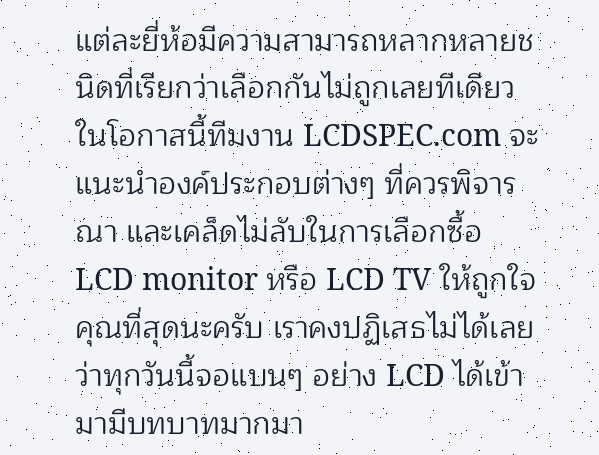แต่ละยี่ห้อมีความสามารถหลากหลายชนิดที่เรียกว่าเลือกกันไม่ถูกเลยทีเดียว ในโอกาสนี้ทีมงาน LCDSPEC.com จะแนะนำองค์ประกอบต่างๆ ที่ควรพิจารณา และเคล็ดไม่ลับในการเลือกซื้อ LCD monitor หรือ LCD TV ให้ถูกใจคุณที่สุดนะครับ เราคงปฏิเสธไม่ได้เลยว่าทุกวันนี้จอแบนๆ อย่าง LCD ได้เข้ามามีบทบาทมากมา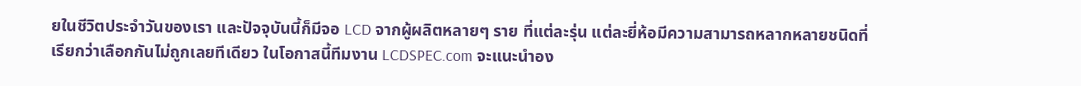ยในชีวิตประจำวันของเรา และปัจจุบันนี้ก็มีจอ LCD จากผู้ผลิตหลายๆ ราย ที่แต่ละรุ่น แต่ละยี่ห้อมีความสามารถหลากหลายชนิดที่เรียกว่าเลือกกันไม่ถูกเลยทีเดียว ในโอกาสนี้ทีมงาน LCDSPEC.com จะแนะนำอง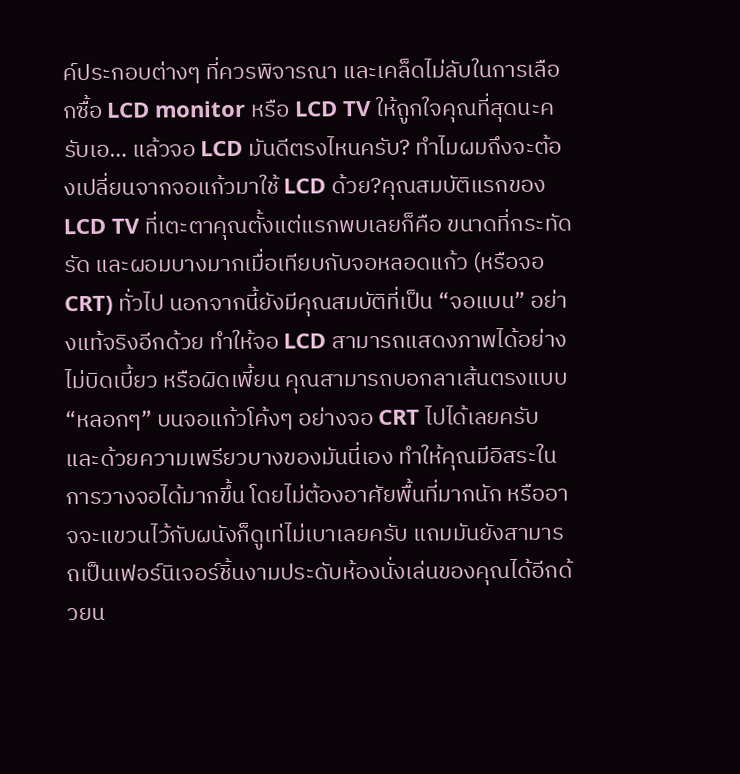ค์ประกอบต่างๆ ที่ควรพิจารณา และเคล็ดไม่ลับในการเลือกซื้อ LCD monitor หรือ LCD TV ให้ถูกใจคุณที่สุดนะครับเอ… แล้วจอ LCD มันดีตรงไหนครับ? ทำไมผมถึงจะต้องเปลี่ยนจากจอแก้วมาใช้ LCD ด้วย?คุณสมบัติแรกของ LCD TV ที่เตะตาคุณตั้งแต่แรกพบเลยก็คือ ขนาดที่กระทัดรัด และผอมบางมากเมื่อเทียบกับจอหลอดแก้ว (หรือจอ CRT) ทั่วไป นอกจากนี้ยังมีคุณสมบัติที่เป็น “จอแบน” อย่างแท้จริงอีกด้วย ทำให้จอ LCD สามารถแสดงภาพได้อย่างไม่บิดเบี้ยว หรือผิดเพี้ยน คุณสามารถบอกลาเส้นตรงแบบ “หลอกๆ” บนจอแก้วโค้งๆ อย่างจอ CRT ไปได้เลยครับ และด้วยความเพรียวบางของมันนี่เอง ทำให้คุณมีอิสระในการวางจอได้มากขึ้น โดยไม่ต้องอาศัยพื้นที่มากนัก หรืออาจจะแขวนไว้กับผนังก็ดูเท่ไม่เบาเลยครับ แถมมันยังสามารถเป็นเฟอร์นิเจอร์ชิ้นงามประดับห้องนั่งเล่นของคุณได้อีกด้วยน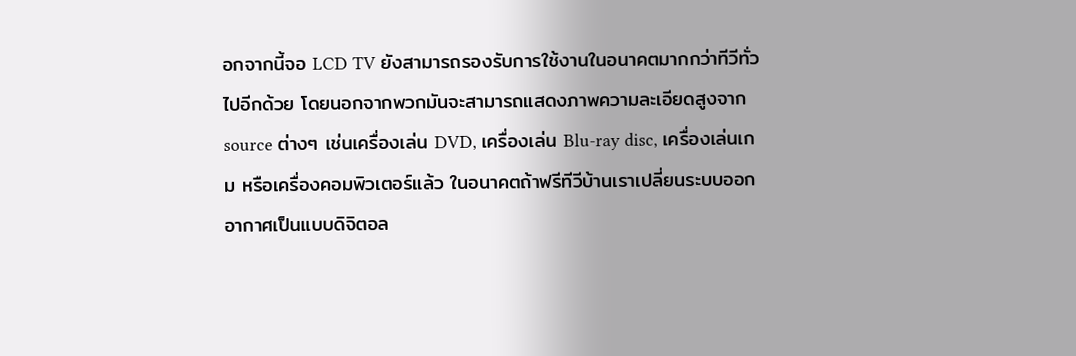อกจากนี้จอ LCD TV ยังสามารถรองรับการใช้งานในอนาคตมากกว่าทีวีทั่วไปอีกด้วย โดยนอกจากพวกมันจะสามารถแสดงภาพความละเอียดสูงจาก source ต่างๆ เช่นเครื่องเล่น DVD, เครื่องเล่น Blu-ray disc, เครื่องเล่นเกม หรือเครื่องคอมพิวเตอร์แล้ว ในอนาคตถ้าฟรีทีวีบ้านเราเปลี่ยนระบบออกอากาศเป็นแบบดิจิตอล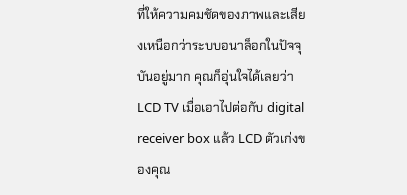ที่ให้ความคมชัดของภาพและเสียงเหนือกว่าระบบอนาล็อกในปัจจุบันอยู่มาก คุณก็อุ่นใจได้เลยว่า LCD TV เมื่อเอาไปต่อกับ digital receiver box แล้ว LCD ตัวเก่งของคุณ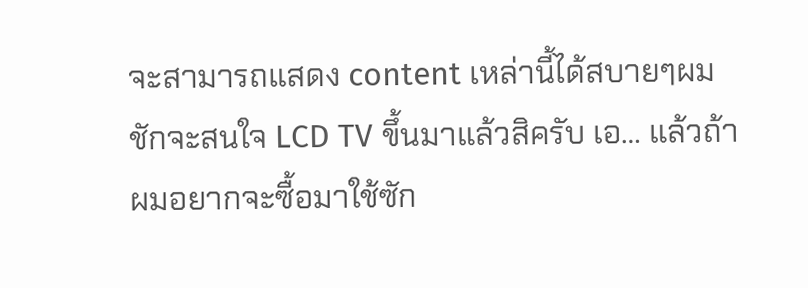จะสามารถแสดง content เหล่านี้ได้สบายๆผมชักจะสนใจ LCD TV ขึ้นมาแล้วสิครับ เอ… แล้วถ้าผมอยากจะซื้อมาใช้ซัก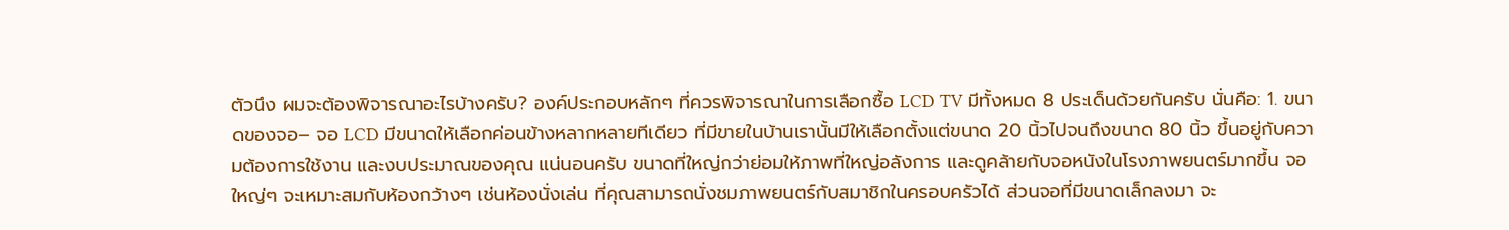ตัวนึง ผมจะต้องพิจารณาอะไรบ้างครับ? องค์ประกอบหลักๆ ที่ควรพิจารณาในการเลือกซื้อ LCD TV มีทั้งหมด 8 ประเด็นด้วยกันครับ นั่นคือ: 1. ขนาดของจอ– จอ LCD มีขนาดให้เลือกค่อนข้างหลากหลายทีเดียว ที่มีขายในบ้านเรานั้นมีให้เลือกตั้งแต่ขนาด 20 นิ้วไปจนถึงขนาด 80 นิ้ว ขึ้นอยู่กับความต้องการใช้งาน และงบประมาณของคุณ แน่นอนครับ ขนาดที่ใหญ่กว่าย่อมให้ภาพที่ใหญ่อลังการ และดูคล้ายกับจอหนังในโรงภาพยนตร์มากขึ้น จอใหญ่ๆ จะเหมาะสมกับห้องกว้างๆ เช่นห้องนั่งเล่น ที่คุณสามารถนั่งชมภาพยนตร์กับสมาชิกในครอบครัวได้ ส่วนจอที่มีขนาดเล็กลงมา จะ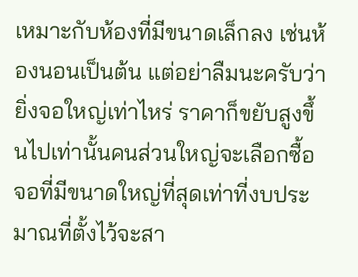เหมาะกับห้องที่มีขนาดเล็กลง เช่นห้องนอนเป็นต้น แต่อย่าลืมนะครับว่า ยิ่งจอใหญ่เท่าไหร่ ราคาก็ขยับสูงขึ้นไปเท่านั้นคนส่วนใหญ่จะเลือกซื้อจอที่มีขนาดใหญ่ที่สุดเท่าที่งบประมาณที่ตั้งไว้จะสา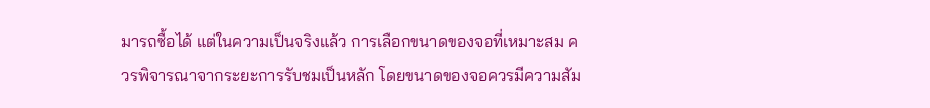มารถซื้อได้ แต่ในความเป็นจริงแล้ว การเลือกขนาดของจอที่เหมาะสม ควรพิจารณาจากระยะการรับชมเป็นหลัก โดยขนาดของจอควรมีความสัม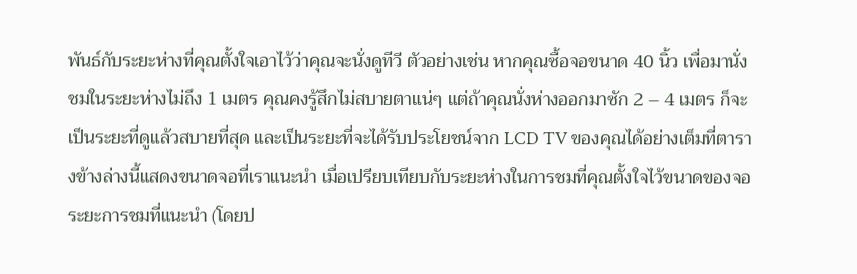พันธ์กับระยะห่างที่คุณตั้งใจเอาไว้ว่าคุณจะนั่งดูทีวี ตัวอย่างเช่น หากคุณซื้อจอขนาด 40 นิ้ว เพื่อมานั่งชมในระยะห่างไม่ถึง 1 เมตร คุณคงรู้สึกไม่สบายตาแน่ๆ แต่ถ้าคุณนั่งห่างออกมาซัก 2 – 4 เมตร ก็จะเป็นระยะที่ดูแล้วสบายที่สุด และเป็นระยะที่จะได้รับประโยชน์จาก LCD TV ของคุณได้อย่างเต็มที่ตารางข้างล่างนี้แสดงขนาดจอที่เราแนะนำ เมื่อเปรียบเทียบกับระยะห่างในการชมที่คุณตั้งใจไว้ขนาดของจอระยะการชมที่แนะนำ (โดยป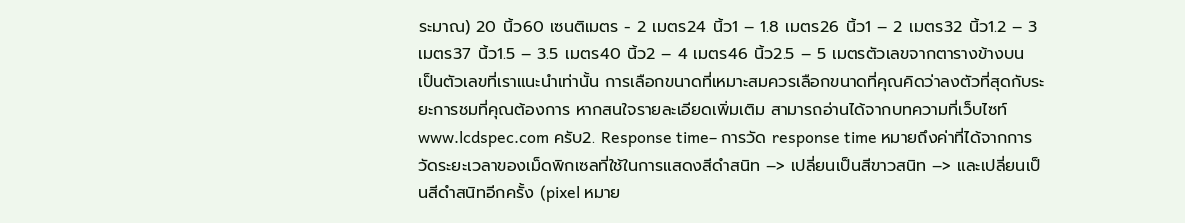ระมาณ) 20 นิ้ว60 เซนติเมตร - 2 เมตร24 นิ้ว1 – 1.8 เมตร26 นิ้ว1 – 2 เมตร32 นิ้ว1.2 – 3 เมตร37 นิ้ว1.5 – 3.5 เมตร40 นิ้ว2 – 4 เมตร46 นิ้ว2.5 – 5 เมตรตัวเลขจากตารางข้างบน เป็นตัวเลขที่เราแนะนำเท่านั้น การเลือกขนาดที่เหมาะสมควรเลือกขนาดที่คุณคิดว่าลงตัวที่สุดกับระยะการชมที่คุณต้องการ หากสนใจรายละเอียดเพิ่มเติม สามารถอ่านได้จากบทความที่เว็บไซท์ www.lcdspec.com ครับ2. Response time– การวัด response time หมายถึงค่าที่ได้จากการวัดระยะเวลาของเม็ดพิกเซลที่ใช้ในการแสดงสีดำสนิท –> เปลี่ยนเป็นสีขาวสนิท –> และเปลี่ยนเป็นสีดำสนิทอีกครั้ง (pixel หมาย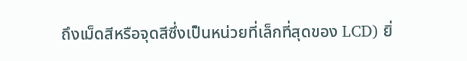ถึงเม็ดสีหรือจุดสีซึ่งเป็นหน่วยที่เล็กที่สุดของ LCD) ยิ่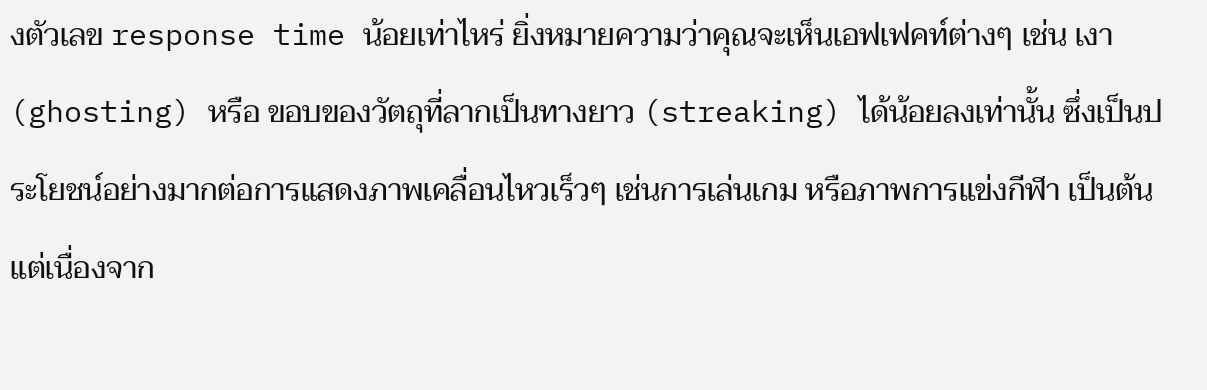งตัวเลข response time น้อยเท่าไหร่ ยิ่งหมายความว่าคุณจะเห็นเอฟเฟคท์ต่างๆ เช่น เงา (ghosting) หรือ ขอบของวัตถุที่ลากเป็นทางยาว (streaking) ได้น้อยลงเท่านั้น ซึ่งเป็นประโยชน์อย่างมากต่อการแสดงภาพเคลื่อนไหวเร็วๆ เช่นการเล่นเกม หรือภาพการแข่งกีฬา เป็นต้นแต่เนื่องจาก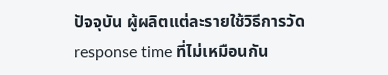ปัจจุบัน ผู้ผลิตแต่ละรายใช้วิธีการวัด response time ที่ไม่เหมือนกัน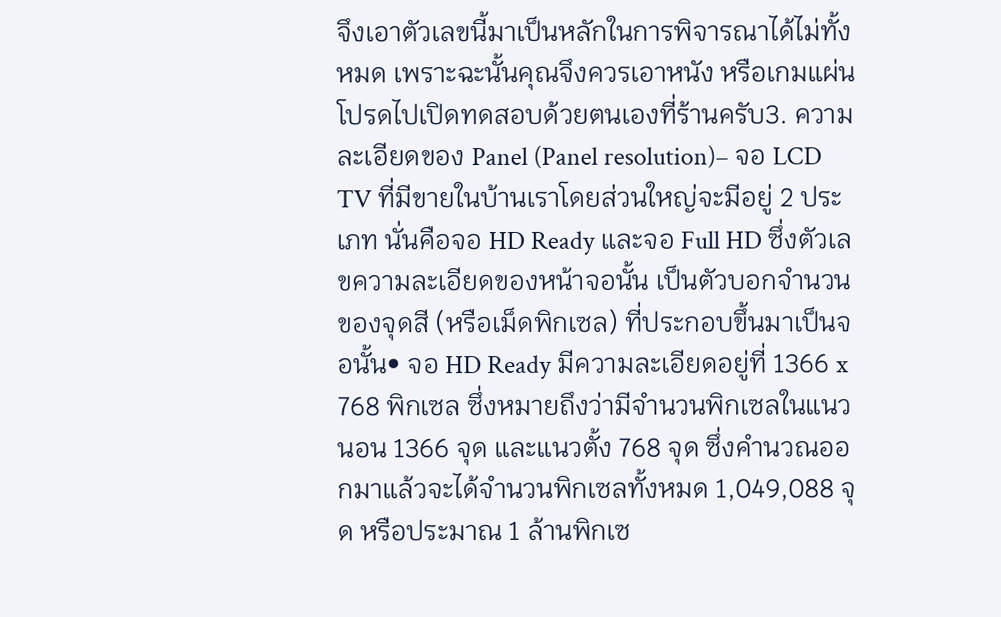จึงเอาตัวเลขนี้มาเป็นหลักในการพิจารณาได้ไม่ทั้งหมด เพราะฉะนั้นคุณจึงควรเอาหนัง หรือเกมแผ่นโปรดไปเปิดทดสอบด้วยตนเองที่ร้านครับ3. ความละเอียดของ Panel (Panel resolution)– จอ LCD TV ที่มีขายในบ้านเราโดยส่วนใหญ่จะมีอยู่ 2 ประเภท นั่นคือจอ HD Ready และจอ Full HD ซึ่งตัวเลขความละเอียดของหน้าจอนั้น เป็นตัวบอกจำนวนของจุดสี (หรือเม็ดพิกเซล) ที่ประกอบขึ้นมาเป็นจอนั้น• จอ HD Ready มีความละเอียดอยู่ที่ 1366 x 768 พิกเซล ซึ่งหมายถึงว่ามีจำนวนพิกเซลในแนวนอน 1366 จุด และแนวตั้ง 768 จุด ซึ่งคำนวณออกมาแล้วจะได้จำนวนพิกเซลทั้งหมด 1,049,088 จุด หรือประมาณ 1 ล้านพิกเซ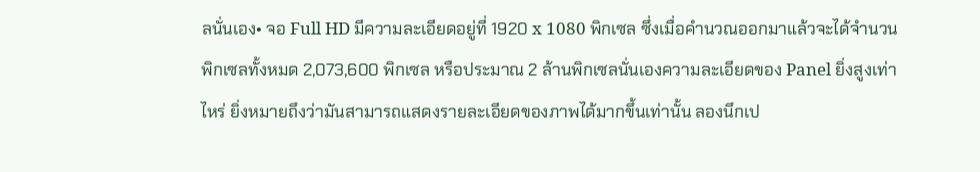ลนั่นเอง• จอ Full HD มีความละเอียดอยู่ที่ 1920 x 1080 พิกเซล ซึ่งเมื่อคำนวณออกมาแล้วจะได้จำนวนพิกเซลทั้งหมด 2,073,600 พิกเซล หรือประมาณ 2 ล้านพิกเซลนั่นเองความละเอียดของ Panel ยิ่งสูงเท่าไหร่ ยิ่งหมายถึงว่ามันสามารถแสดงรายละเอียดของภาพได้มากขึ้นเท่านั้น ลองนึกเป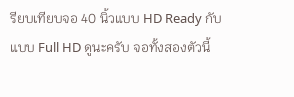รียบเทียบจอ 40 นิ้วแบบ HD Ready กับแบบ Full HD ดูนะครับ จอทั้งสองตัวนี้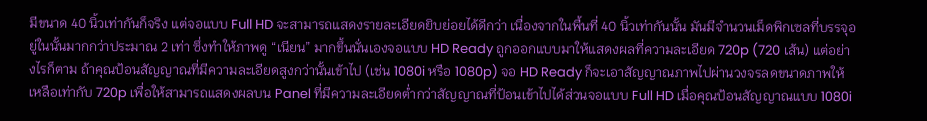มีขนาด 40 นิ้วเท่ากันก็จริง แต่จอแบบ Full HD จะสามารถแสดงรายละเอียดยิบย่อยได้ดีกว่า เนื่องจากในพื้นที่ 40 นิ้วเท่ากันนั้น มันมีจำนวนเม็ดพิกเซลที่บรรจุอยู่ในนั้นมากกว่าประมาณ 2 เท่า ซึ่งทำให้ภาพดู “เนียน” มากขึ้นนั่นเองจอแบบ HD Ready ถูกออกแบบมาให้แสดงผลที่ความละเอียด 720p (720 เส้น) แต่อย่างไรก็ตาม ถ้าคุณป้อนสัญญาณที่มีความละเอียดสูงกว่านั้นเข้าไป (เช่น 1080i หรือ 1080p) จอ HD Ready ก็จะเอาสัญญาณภาพไปผ่านวงจรลดขนาดภาพให้เหลือเท่ากับ 720p เพื่อให้สามารถแสดงผลบน Panel ที่มีความละเอียดต่ำกว่าสัญญาณที่ป้อนเข้าไปได้ส่วนจอแบบ Full HD เมื่อคุณป้อนสัญญาณแบบ 1080i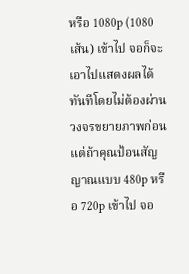หรือ 1080p (1080 เส้น) เข้าไป จอก็จะเอาไปแสดงผลได้ทันทีโดยไม่ต้องผ่านวงจรขยายภาพก่อน แต่ถ้าคุณป้อนสัญญาณแบบ 480p หรือ 720p เข้าไป จอ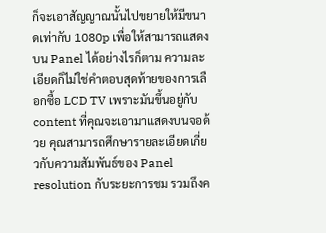ก็จะเอาสัญญาณนั้นไปขยายให้มีขนาดเท่ากับ 1080p เพื่อให้สามารถแสดงบน Panel ได้อย่างไรก็ตาม ความละเอียดก็ไม่ใช่คำตอบสุดท้ายของการเลือกซื้อ LCD TV เพราะมันขึ้นอยู่กับ content ที่คุณจะเอามาแสดงบนจอด้วย คุณสามารถศึกษารายละเอียดเกี่ยวกับความสัมพันธ์ของ Panel resolution กับระยะการชม รวมถึงค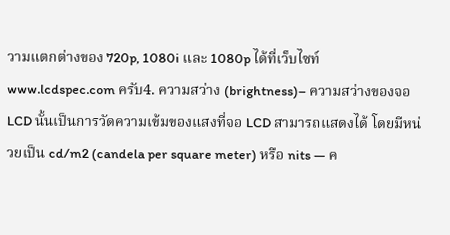วามแตกต่างของ 720p, 1080i และ 1080p ได้ที่เว็บไซท์ www.lcdspec.com ครับ4. ความสว่าง (brightness)– ความสว่างของจอ LCD นั้นเป็นการวัดความเข้มของแสงที่จอ LCD สามารถแสดงได้ โดยมีหน่วยเป็น cd/m2 (candela per square meter) หรือ nits — ค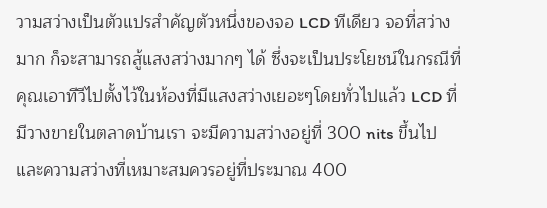วามสว่างเป็นตัวแปรสำคัญตัวหนึ่งของจอ LCD ทีเดียว จอที่สว่างมาก ก็จะสามารถสู้แสงสว่างมากๆ ได้ ซึ่งจะเป็นประโยชน์ในกรณีที่คุณเอาทีวีไปตั้งไว้ในห้องที่มีแสงสว่างเยอะๆโดยทั่วไปแล้ว LCD ที่มีวางขายในตลาดบ้านเรา จะมีความสว่างอยู่ที่ 300 nits ขึ้นไป และความสว่างที่เหมาะสมควรอยู่ที่ประมาณ 400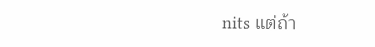nits แต่ถ้า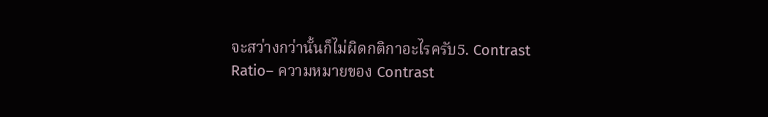จะสว่างกว่านั้นก็ไม่ผิดกติกาอะไรครับ5. Contrast Ratio– ความหมายของ Contrast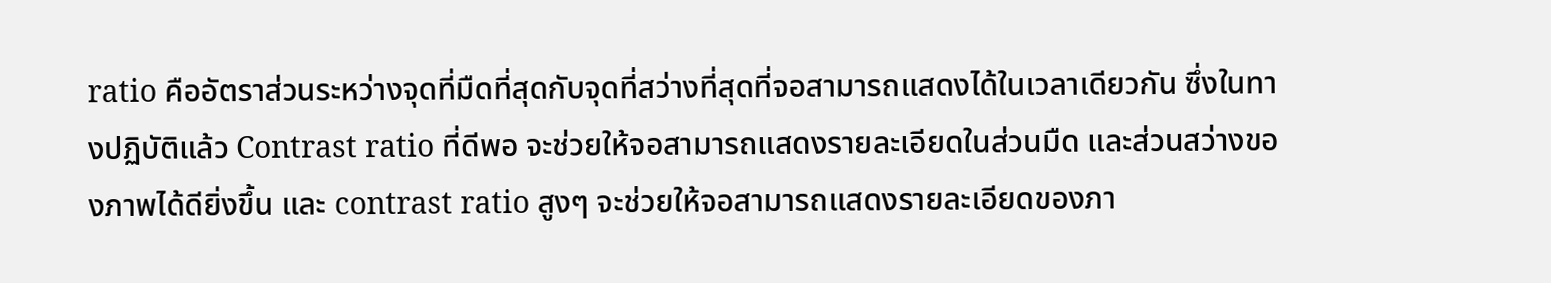ratio คืออัตราส่วนระหว่างจุดที่มืดที่สุดกับจุดที่สว่างที่สุดที่จอสามารถแสดงได้ในเวลาเดียวกัน ซึ่งในทางปฏิบัติแล้ว Contrast ratio ที่ดีพอ จะช่วยให้จอสามารถแสดงรายละเอียดในส่วนมืด และส่วนสว่างของภาพได้ดียิ่งขึ้น และ contrast ratio สูงๆ จะช่วยให้จอสามารถแสดงรายละเอียดของภา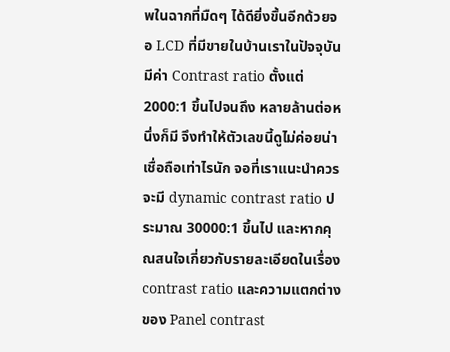พในฉากที่มืดๆ ได้ดียิ่งขึ้นอีกด้วยจอ LCD ที่มีขายในบ้านเราในปัจจุบัน มีค่า Contrast ratio ตั้งแต่ 2000:1 ขึ้นไปจนถึง หลายล้านต่อหนึ่งก็มี จึงทำให้ตัวเลขนี้ดูไม่ค่อยน่าเชื่อถือเท่าไรนัก จอที่เราแนะนำควรจะมี dynamic contrast ratio ประมาณ 30000:1 ขึ้นไป และหากคุณสนใจเกี่ยวกับรายละเอียดในเรื่อง contrast ratio และความแตกต่างของ Panel contrast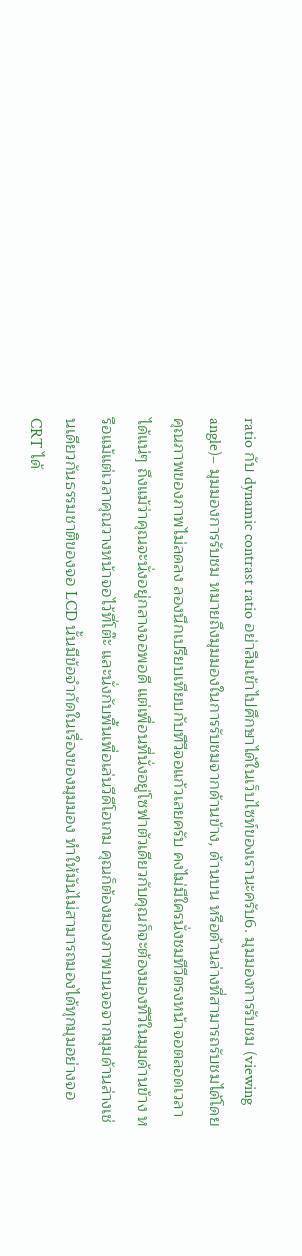ratio กับ dynamic contrast ratio อย่าลืมเข้าไปศึกษาได้ในเว็บไซท์ของเรานะครับ6. มุมมองการรับชม (viewing angle)– มุมมองการรับชม หมายถึงมุมมองในการรับชมจากด้านข้าง, ด้านบน หรือด้านล่างที่สามารถรับชมได้โดยคุณภาพของภาพไม่ลดลง ลองนึกเปรียบเทียบกับทีวีจอแก้วเลยครับ คงไม่มีใครนั่งชมทีวีตรงหน้าจอตลอดเวลาได้แน่ๆ ถึงแม้ว่าคุณจะนั่งอยู่กลางจอพอดี แต่เพื่อนที่นั่งอยู่โซฟาตัวเดียวกับคุณก็จะต้องมองทีวีในมุมด้านข้าง หรือแม้แต่เวลาคุณวางหน้าจอไว้ที่โต๊ะ และนั่งกับพื้นเพื่อเล่นวีดีโอเกม คุณก็ต้องมองภาพบนจอจากมุมด้านล่างเช่นเดียวกันธรรมชาติของจอ LCD นั้นมีข้อจำกัดในเรื่องของมุมมอง ทำให้มันไม่สามารถมองได้ทุกมุมอย่างจอ CRT ได้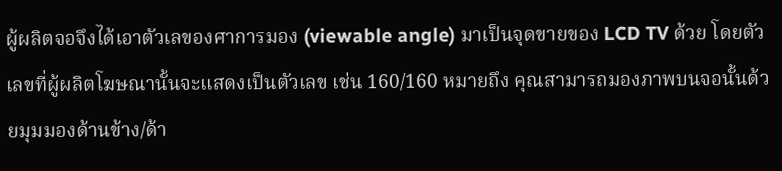ผู้ผลิตจอจึงได้เอาตัวเลของศาการมอง (viewable angle) มาเป็นจุดขายของ LCD TV ด้วย โดยตัวเลขที่ผู้ผลิตโฆษณานั้นจะแสดงเป็นตัวเลข เช่น 160/160 หมายถึง คุณสามารถมองภาพบนจอนั้นด้วยมุมมองด้านข้าง/ด้า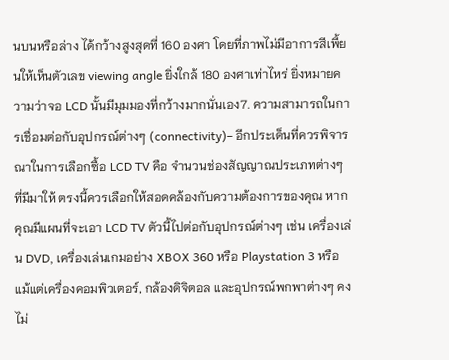นบนหรือล่าง ได้กว้างสูงสุดที่ 160 องศา โดยที่ภาพไม่มีอาการสีเพี้ยนให้เห็นตัวเลข viewing angle ยิ่งใกล้ 180 องศาเท่าไหร่ ยิ่งหมายความว่าจอ LCD นั้นมีมุมมองที่กว้างมากนั่นเอง7. ความสามารถในการเชื่อมต่อกับอุปกรณ์ต่างๆ (connectivity)– อีกประเด็นที่ควรพิจารณาในการเลือกซื้อ LCD TV คือ จำนวนช่องสัญญาณประเภทต่างๆ ที่มีมาให้ ตรงนี้ควรเลือกให้สอดคล้องกับความต้องการของคุณ หากคุณมีแผนที่จะเอา LCD TV ตัวนี้ไปต่อกับอุปกรณ์ต่างๆ เช่น เครื่องเล่น DVD, เครื่องเล่นเกมอย่าง XBOX 360 หรือ Playstation 3 หรือแม้แต่เครื่องคอมพิวเตอร์, กล้องดิจิตอล และอุปกรณ์พกพาต่างๆ คงไม่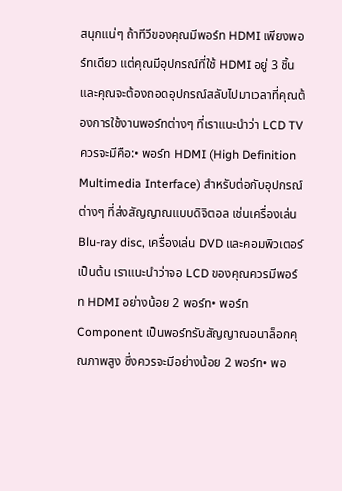สนุกแน่ๆ ถ้าทีวีของคุณมีพอร์ท HDMI เพียงพอร์ทเดียว แต่คุณมีอุปกรณ์ที่ใช้ HDMI อยู่ 3 ชิ้น และคุณจะต้องถอดอุปกรณ์สลับไปมาเวลาที่คุณต้องการใช้งานพอร์ทต่างๆ ที่เราแนะนำว่า LCD TV ควรจะมีคือ:• พอร์ท HDMI (High Definition Multimedia Interface) สำหรับต่อกับอุปกรณ์ต่างๆ ที่ส่งสัญญาณแบบดิจิตอล เช่นเครื่องเล่น Blu-ray disc, เครื่องเล่น DVD และคอมพิวเตอร์ เป็นต้น เราแนะนำว่าจอ LCD ของคุณควรมีพอร์ท HDMI อย่างน้อย 2 พอร์ท• พอร์ท Component เป็นพอร์ทรับสัญญาณอนาล็อกคุณภาพสูง ซึ่งควรจะมีอย่างน้อย 2 พอร์ท• พอ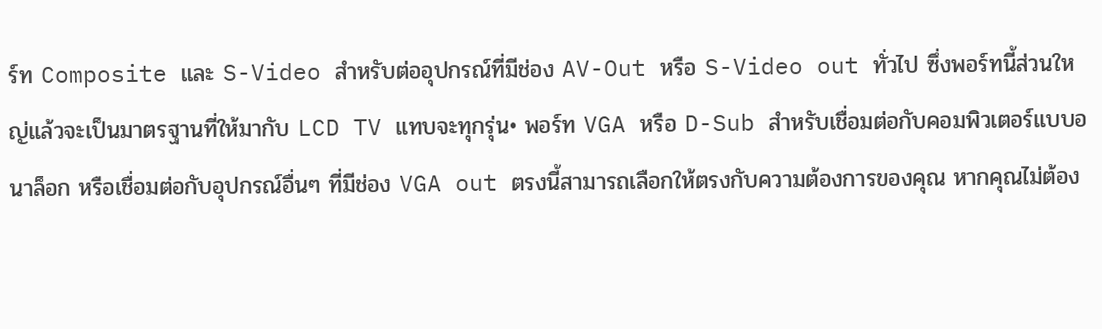ร์ท Composite และ S-Video สำหรับต่ออุปกรณ์ที่มีช่อง AV-Out หรือ S-Video out ทั่วไป ซึ่งพอร์ทนี้ส่วนใหญ่แล้วจะเป็นมาตรฐานที่ให้มากับ LCD TV แทบจะทุกรุ่น• พอร์ท VGA หรือ D-Sub สำหรับเชื่อมต่อกับคอมพิวเตอร์แบบอนาล็อก หรือเชื่อมต่อกับอุปกรณ์อื่นๆ ที่มีช่อง VGA out ตรงนี้สามารถเลือกให้ตรงกับความต้องการของคุณ หากคุณไม่ต้อง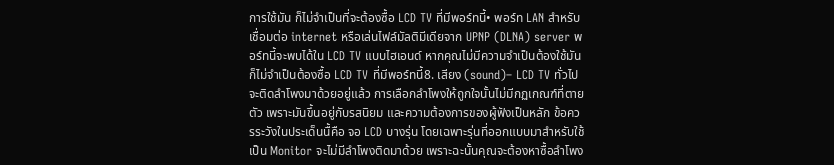การใช้มัน ก็ไม่จำเป็นที่จะต้องซื้อ LCD TV ที่มีพอร์ทนี้• พอร์ท LAN สำหรับเชื่อมต่อ internet หรือเล่นไฟล์มัลติมีเดียจาก UPNP (DLNA) server พอร์ทนี้จะพบได้ใน LCD TV แบบไฮเอนด์ หากคุณไม่มีความจำเป็นต้องใช้มัน ก็ไม่จำเป็นต้องซื้อ LCD TV ที่มีพอร์ทนี้8. เสียง (sound)– LCD TV ทั่วไปจะติดลำโพงมาด้วยอยู่แล้ว การเลือกลำโพงให้ถูกใจนั้นไม่มีกฏเกณฑ์ที่ตายตัว เพราะมันขึ้นอยู่กับรสนิยม และความต้องการของผู้ฟังเป็นหลัก ข้อควรระวังในประเด็นนื้คือ จอ LCD บางรุ่น โดยเฉพาะรุ่นที่ออกแบบมาสำหรับใช้เป็น Monitor จะไม่มีลำโพงติดมาด้วย เพราะฉะนั้นคุณจะต้องหาซื้อลำโพง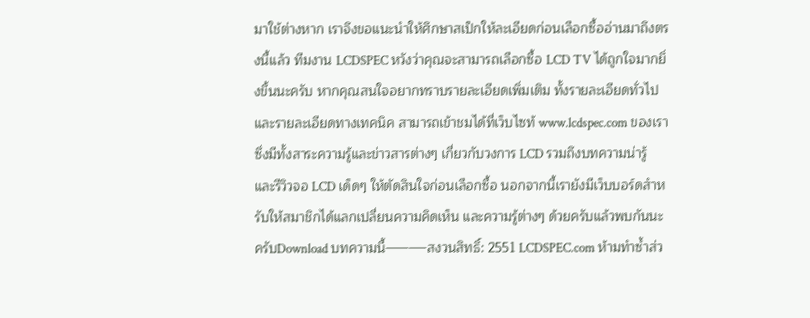มาใช้ต่างหาก เราจึงขอแนะนำให้ศึกษาสเป็กให้ละเอียดก่อนเลือกซื้ออ่านมาถึงตรงนี้แล้ว ทีมงาน LCDSPEC หวังว่าคุณจะสามารถเลือกซื้อ LCD TV ได้ถูกใจมากยิ่งขึ้นนะครับ หากคุณสนใจอยากทราบรายละเอียดเพิ่มเติม ทั้งรายละเอียดทั่วไป และรายละเอียดทางเทคนิค สามารถเข้าชมได้ที่เว็บไซท้ www.lcdspec.com ของเรา ซึ่งมีทั้งสาระความรู้และข่าวสารต่างๆ เกี่ยวกับวงการ LCD รวมถึงบทความน่ารู้ และรีวิวจอ LCD เด็ดๆ ให้ตัดสินใจก่อนเลือกซื้อ นอกจากนี้เรายังมีเว็บบอร์ดสำหรับให้สมาชิกได้แลกเปลี่ยนความคิดเห็น และความรู้ต่างๆ ด้วยครับแล้วพบกันนะครับDownload บทความนี้———–สงวนสิทธิ์: 2551 LCDSPEC.com ห้ามทำซ้ำส่ว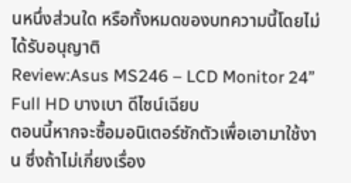นหนึ่งส่วนใด หรือทั้งหมดของบทความนี้โดยไม่ได้รับอนุญาติ
Review:Asus MS246 – LCD Monitor 24” Full HD บางเบา ดีไซน์เฉียบ
ตอนนี้หากจะซื้อมอนิเตอร์ซักตัวเพื่อเอามาใช้งาน ซึ่งถ้าไม่เกี่ยงเรื่อง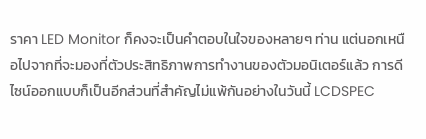ราคา LED Monitor ก็คงจะเป็นคำตอบในใจของหลายๆ ท่าน แต่นอกเหนือไปจากที่จะมองที่ตัวประสิทธิภาพการทำงานของตัวมอนิเตอร์แล้ว การดีไซน์ออกแบบก็เป็นอีกส่วนที่สำคัญไม่แพ้กันอย่างในวันนี้ LCDSPEC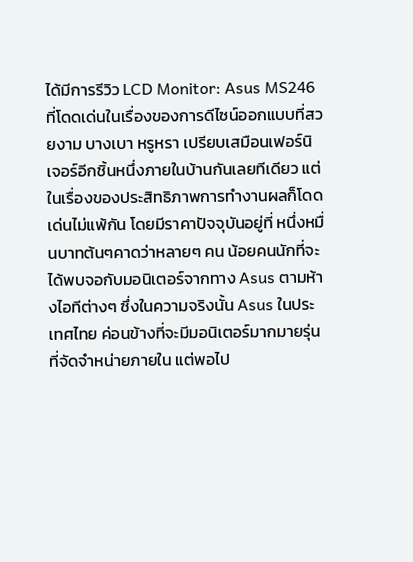ได้มีการรีวิว LCD Monitor: Asus MS246 ที่โดดเด่นในเรื่องของการดีไซน์ออกแบบที่สวยงาม บางเบา หรูหรา เปรียบเสมือนเฟอร์นิเจอร์อีกชิ้นหนึ่งภายในบ้านกันเลยทีเดียว แต่ในเรื่องของประสิทธิภาพการทำงานผลก็โดดเด่นไม่แพ้กัน โดยมีราคาปัจจุบันอยู่ที่ หนึ่งหมื่นบาทต้นๆคาดว่าหลายๆ คน น้อยคนนักที่จะได้พบจอกับมอนิเตอร์จากทาง Asus ตามห้างไอทีต่างๆ ซึ่งในความจริงนั้น Asus ในประเทศไทย ค่อนข้างที่จะมีมอนิเตอร์มากมายรุ่นที่จัดจำหน่ายภายใน แต่พอไป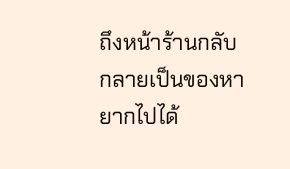ถึงหน้าร้านกลับกลายเป็นของหายากไปได้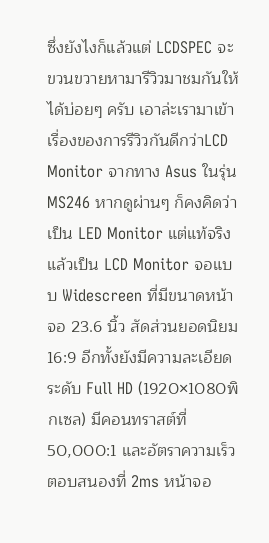ซึ่งยังไงก็แล้วแต่ LCDSPEC จะขวนขวายหามารีวิวมาชมกันให้ได้บ่อยๆ ครับ เอาล่ะเรามาเข้าเรื่องของการรีวิวกันดีกว่าLCD Monitor จากทาง Asus ในรุ่น MS246 หากดูผ่านๆ ก็คงคิดว่าเป็น LED Monitor แต่แท้จริงแล้วเป็น LCD Monitor จอแบบ Widescreen ที่มีขนาดหน้าจอ 23.6 นิ้ว สัดส่วนยอดนิยม 16:9 อีกทั้งยังมีความละเอียดระดับ Full HD (1920×1080พิกเซล) มีคอนทราสต์ที่ 50,000:1 และอัตราความเร็วตอบสนองที่ 2ms หน้าจอ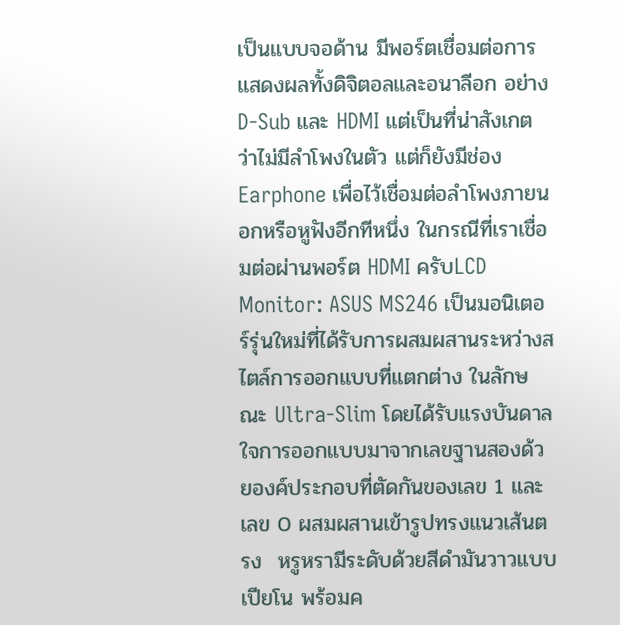เป็นแบบจอด้าน มีพอร์ตเชื่อมต่อการแสดงผลทั้งดิจิตอลและอนาลีอก อย่าง D-Sub และ HDMI แต่เป็นที่น่าสังเกตว่าไม่มีลำโพงในตัว แต่ก็ยังมีช่อง Earphone เพื่อไว้เชื่อมต่อลำโพงภายนอกหรือหูฟังอีกทีหนึ่ง ในกรณีที่เราเชื่อมต่อผ่านพอร์ต HDMI ครับLCD Monitor: ASUS MS246 เป็นมอนิเตอร์รุ่นใหม่ที่ได้รับการผสมผสานระหว่างสไตล์การออกแบบที่แตกต่าง ในลักษณะ Ultra-Slim โดยได้รับแรงบันดาลใจการออกแบบมาจากเลขฐานสองด้วยองค์ประกอบที่ตัดกันของเลข 1 และเลข 0 ผสมผสานเข้ารูปทรงแนวเส้นตรง  หรูหรามีระดับด้วยสีดำมันวาวแบบเปียโน พร้อมค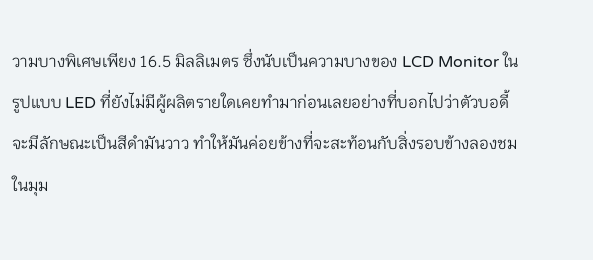วามบางพิเศษเพียง 16.5 มิลลิเมตร ซึ่งนับเป็นความบางของ LCD Monitor ในรูปแบบ LED ที่ยังไม่มีผู้ผลิตรายใดเคยทำมาก่อนเลยอย่างที่บอกไปว่าตัวบอดี้จะมีลักษณะเป็นสีดำมันวาว ทำให้มันค่อยข้างที่จะสะท้อนกับสิ่งรอบข้างลองชมในมุม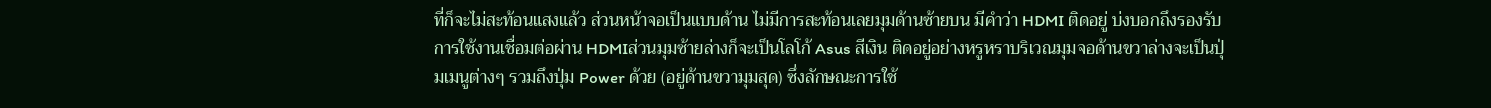ที่ก็จะไม่สะท้อนแสงแล้ว ส่วนหน้าจอเป็นแบบด้าน ไม่มีการสะท้อนเลยมุมด้านซ้ายบน มีคำว่า HDMI ติดอยู่ บ่งบอกถึงรองรับการใช้งานเชื่อมต่อผ่าน HDMIส่วนมุมซ้ายล่างก็จะเป็นโลโก้ Asus สีเงิน ติดอยู่อย่างหรูหราบริเวณมุมจอด้านขวาล่างจะเป็นปุ่มเมนูต่างๆ รวมถึงปุ่ม Power ด้วย (อยู่ด้านขวามุมสุด) ซึ่งลักษณะการใช้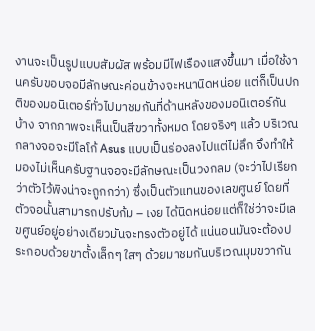งานจะเป็นรูปแบบสัมผัส พร้อมมีไฟเรืองแสงขึ้นมา เมื่อใช้งานครับขอบจอมีลักษณะค่อนข้างจะหนานิดหน่อย แต่ก็เป็นปกติของมอนิเตอร์ทั่วไปมาชมกันที่ด้านหลังของมอนิเตอร์กันบ้าง จากภาพจะเห็นเป็นสีขวาทั้งหมด โดยจริงๆ แล้ว บริเวณกลางจอจะมีโลโก้ Asus แบบเป็นร่องลงไปแต่ไม่ลึก จึงทำให้มองไม่เห็นครับฐานจอจะมีลักษณะเป็นวงกลม (จะว่าไปเรียกว่าตัวไว้พิงน่าจะถูกกว่า) ซึ่งเป็นตัวแทนของเลขศูนย์ โดยที่ตัวจอนั้นสามารถปรับก้ม – เงย ได้นิดหน่อยแต่ก็ใช่ว่าจะมีเลขศูนย์อยู่อย่างเดียวมันจะทรงตัวอยู่ได้ แน่นอนมันจะต้องประกอบด้วยขาตั้งเล็กๆ ใสๆ ด้วยมาชมกันบริเวณมุมขวากัน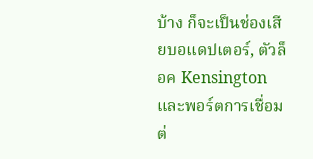บ้าง ก็จะเป็นช่องเสียบอแดปเตอร์, ตัวล็อค Kensington และพอร์ตการเชื่อมต่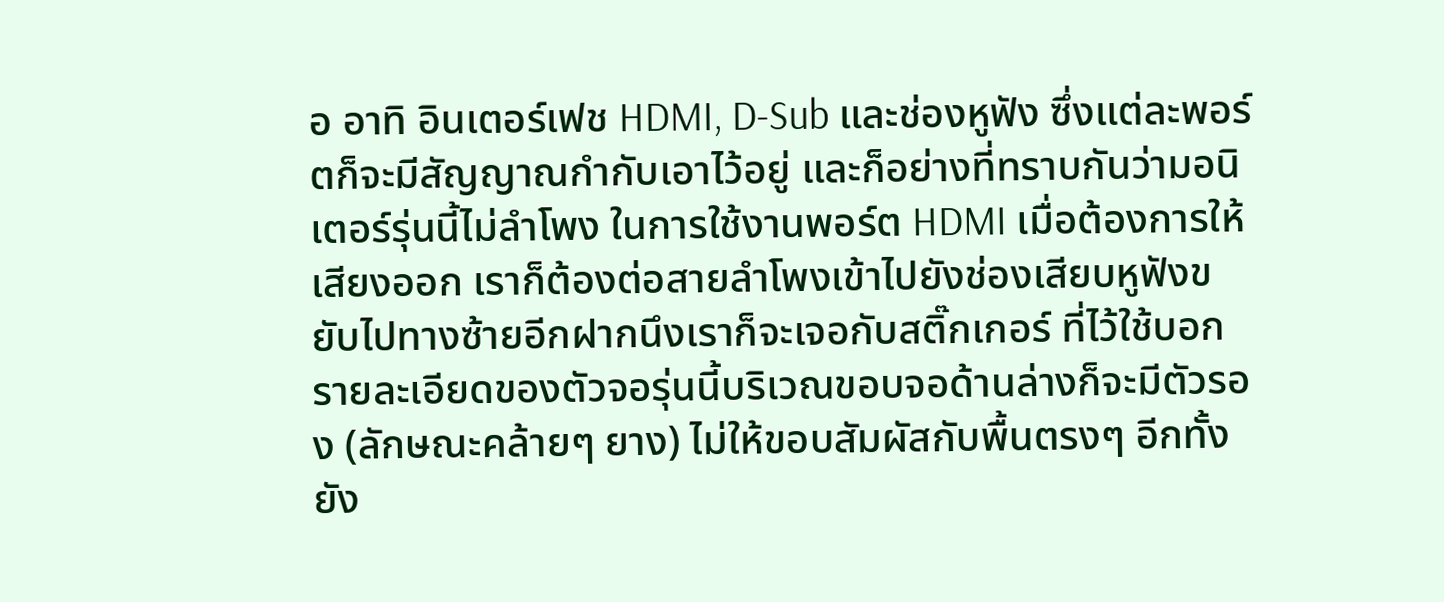อ อาทิ อินเตอร์เฟช HDMI, D-Sub และช่องหูฟัง ซึ่งแต่ละพอร์ตก็จะมีสัญญาณกำกับเอาไว้อยู่ และก็อย่างที่ทราบกันว่ามอนิเตอร์รุ่นนี้ไม่ลำโพง ในการใช้งานพอร์ต HDMI เมื่อต้องการให้เสียงออก เราก็ต้องต่อสายลำโพงเข้าไปยังช่องเสียบหูฟังขยับไปทางซ้ายอีกฝากนึงเราก็จะเจอกับสติ๊กเกอร์ ที่ไว้ใช้บอกรายละเอียดของตัวจอรุ่นนี้บริเวณขอบจอด้านล่างก็จะมีตัวรอง (ลักษณะคล้ายๆ ยาง) ไม่ให้ขอบสัมผัสกับพื้นตรงๆ อีกทั้งยัง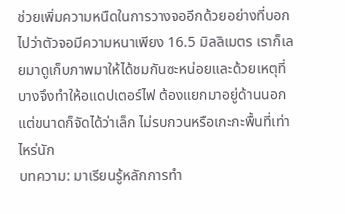ช่วยเพิ่มความหนืดในการวางจออีกด้วยอย่างที่บอกไปว่าตัวจอมีความหนาเพียง 16.5 มิลลิเมตร เราก็เลยมาดูเก็บภาพมาให้ได้ชมกันซะหน่อยและด้วยเหตุที่บางจึงทำให้อแดปเตอร์ไฟ ต้องแยกมาอยู่ด้านนอก แต่ขนาดก็จัดได้ว่าเล็ก ไม่รบกวนหรือเกะกะพื้นที่เท่าไหร่นัก
บทความ: มาเรียนรู้หลักการทำ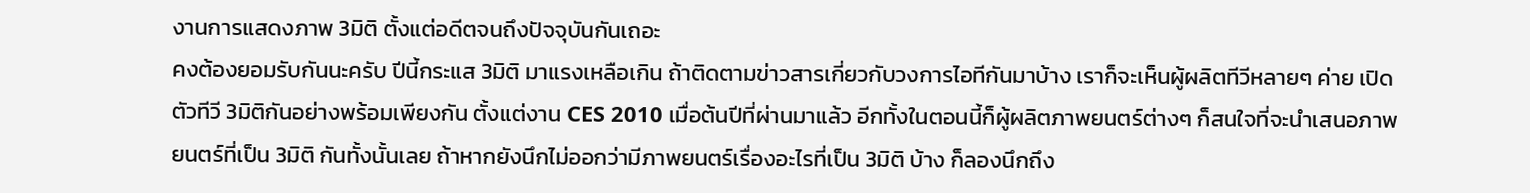งานการแสดงภาพ 3มิติ ตั้งแต่อดีตจนถึงปัจจุบันกันเถอะ
คงต้องยอมรับกันนะครับ ปีนี้กระแส 3มิติ มาแรงเหลือเกิน ถ้าติดตามข่าวสารเกี่ยวกับวงการไอทีกันมาบ้าง เราก็จะเห็นผู้ผลิตทีวีหลายๆ ค่าย เปิดตัวทีวี 3มิติกันอย่างพร้อมเพียงกัน ตั้งแต่งาน CES 2010 เมื่อต้นปีที่ผ่านมาแล้ว อีกทั้งในตอนนี้ก็ผู้ผลิตภาพยนตร์ต่างๆ ก็สนใจที่จะนำเสนอภาพยนตร์ที่เป็น 3มิติ กันทั้งนั้นเลย ถ้าหากยังนึกไม่ออกว่ามีภาพยนตร์เรื่องอะไรที่เป็น 3มิติ บ้าง ก็ลองนึกถึง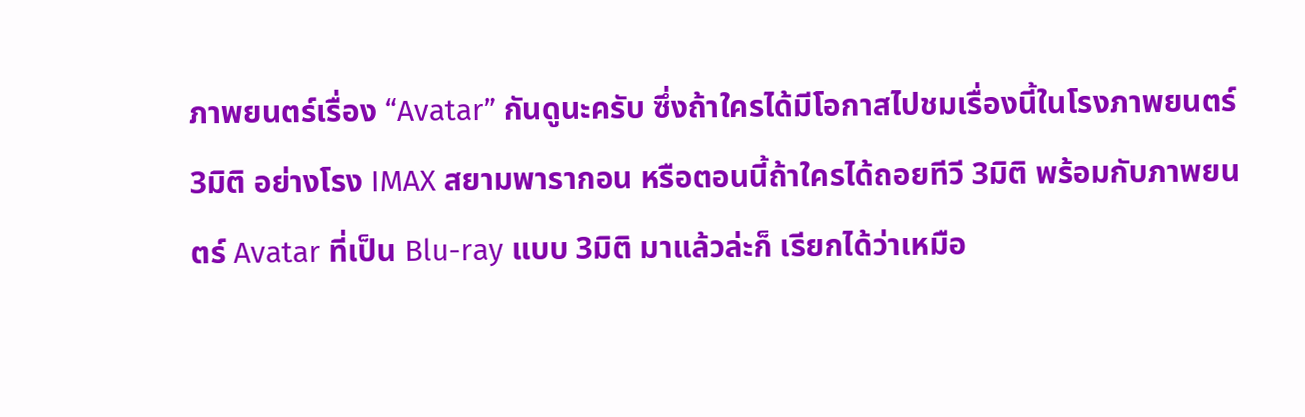ภาพยนตร์เรื่อง “Avatar” กันดูนะครับ ซึ่งถ้าใครได้มีโอกาสไปชมเรื่องนี้ในโรงภาพยนตร์ 3มิติ อย่างโรง IMAX สยามพารากอน หรือตอนนี้ถ้าใครได้ถอยทีวี 3มิติ พร้อมกับภาพยนตร์ Avatar ที่เป็น Blu-ray แบบ 3มิติ มาแล้วล่ะก็ เรียกได้ว่าเหมือ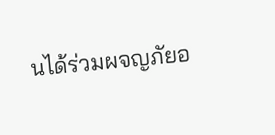นได้ร่วมผจญภัยอ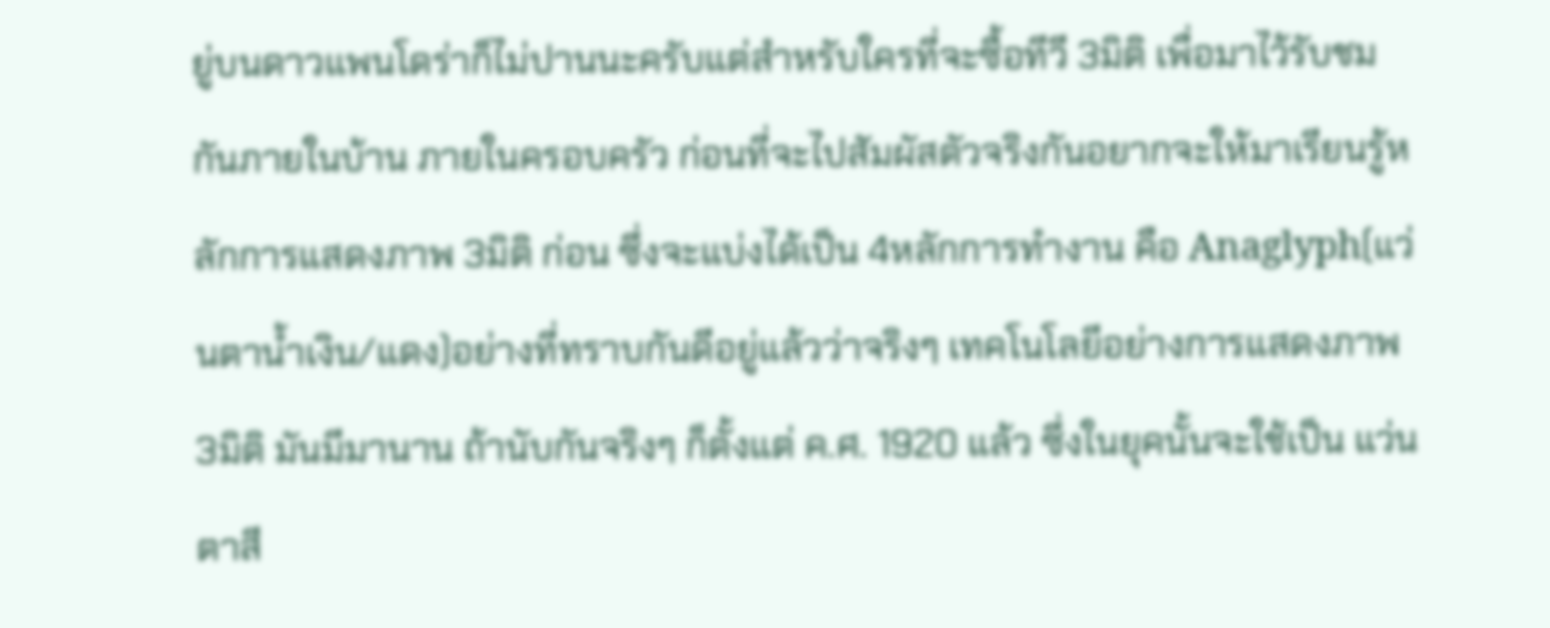ยู่บนดาวแพนโดร่าก็ไม่ปานนะครับแต่สำหรับใครที่จะซื้อทีวี 3มิติ เพื่อมาไว้รับชมกันภายในบ้าน ภายในครอบครัว ก่อนที่จะไปสัมผัสตัวจริงกันอยากจะให้มาเรียนรู้หลักการแสดงภาพ 3มิติ ก่อน ซึ่งจะแบ่งได้เป็น 4หลักการทำงาน คือ Anaglyph(แว่นตาน้ำเงิน/แดง)อย่างที่ทราบกันดีอยู่แล้วว่าจริงๆ เทคโนโลยีอย่างการแสดงภาพ 3มิติ มันมีมานาน ถ้านับกันจริงๆ ก็ตั้งแต่ ค.ศ. 1920 แล้ว ซึ่งในยุคนั้นจะใช้เป็น แว่นตาสี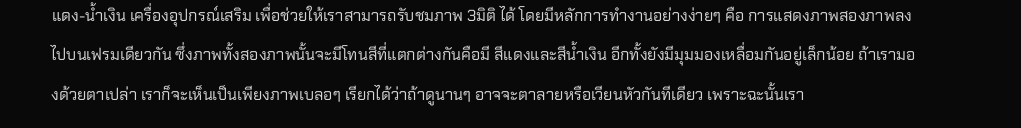แดง-น้ำเงิน เครื่องอุปกรณ์เสริม เพื่อช่วยให้เราสามารถรับชมภาพ 3มิติ ได้ โดยมีหลักการทำงานอย่างง่ายๆ คือ การแสดงภาพสองภาพลงไปบนเฟรมเดียวกัน ซึ่งภาพทั้งสองภาพนั้นจะมีโทนสีที่แตกต่างกันคือมี สีแดงและสีน้ำเงิน อีกทั้งยังมีมุมมองเหลื่อมกันอยู่เล็กน้อย ถ้าเรามองด้วยตาเปล่า เราก็จะเห็นเป็นเพียงภาพเบลอๆ เรียกได้ว่าถ้าดูนานๆ อาจจะตาลายหรือเวียนหัวกันทีเดียว เพราะฉะนั้นเรา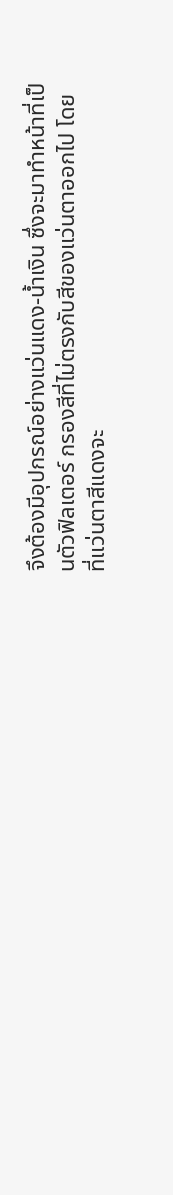จึงต้องมีอุปกรณ์อย่างแว่นแดง-น้ำเงิน ซึ่งจะมาทำหน้าที่เป็นตัวฟิลเตอร์ กรองสีที่ไม่ตรงกับสีของแว่นตาออกไป โดยที่แว่นตาสีแดงจะ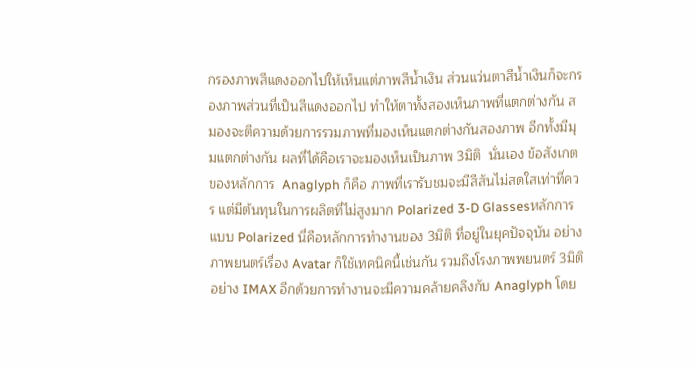กรองภาพสีแดงออกไปให้เห็นแต่ภาพสีน้ำเงิน ส่วนแว่นตาสีน้ำเงินก็จะกรองภาพส่วนที่เป็นสีแดงออกไป ทำให้ตาทั้งสองเห็นภาพที่แตกต่างกัน สมองจะตีความด้วยการรวมภาพที่มองเห็นแตกต่างกันสองภาพ อีกทั้งมีมุมแตกต่างกัน ผลที่ได้คือเราจะมองเห็นเป็นภาพ 3มิติ  นั่นเอง ข้อสังเกตของหลักการ  Anaglyph ก็คือ ภาพที่เรารับชมจะมีสีสันไม่สดใสเท่าที่ควร แต่มีต้นทุนในการผลิตที่ไม่สูงมาก Polarized 3-D Glassesหลักการแบบ Polarized นี่คือหลักการทำงานของ 3มิติ ที่อยู่ในยุคปัจจุบัน อย่างภาพยนตร์เรื่อง Avatar ก็ใช้เทคนิคนี้เช่นกัน รวมถึงโรงภาพพยนตร์ 3มิติ อย่าง IMAX อีกด้วยการทำงานจะมีความคล้ายคลึงกับ Anaglyph โดย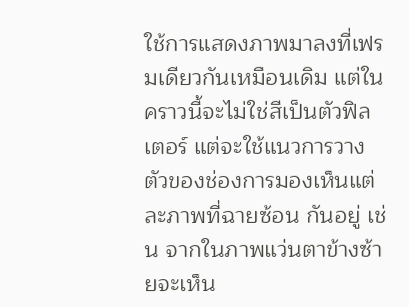ใช้การแสดงภาพมาลงที่เฟรมเดียวกันเหมือนเดิม แต่ในคราวนี้จะไม่ใช่สีเป็นตัวฟิลเตอร์ แต่จะใช้แนวการวางตัวของช่องการมองเห็นแต่ละภาพที่ฉายซ้อน กันอยู่ เช่น จากในภาพแว่นตาข้างซ้ายจะเห็น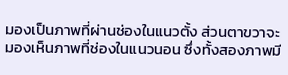มองเป็นภาพที่ผ่านช่องในแนวตั้ง ส่วนตาขวาจะมองเห็นภาพที่ช่องในแนวนอน ซึ่งทั้งสองภาพมี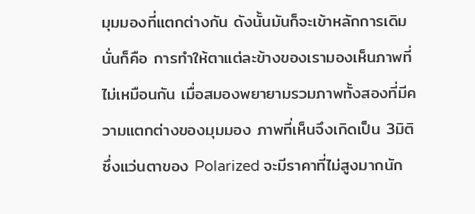มุมมองที่แตกต่างกัน ดังนั้นมันก็จะเข้าหลักการเดิม นั่นก็คือ การทำให้ตาแต่ละข้างของเรามองเห็นภาพที่ไม่เหมือนกัน เมื่อสมองพยายามรวมภาพทั้งสองที่มีความแตกต่างของมุมมอง ภาพที่เห็นจึงเกิดเป็น 3มิติ ซึ่งแว่นตาของ Polarized จะมีราคาที่ไม่สูงมากนัก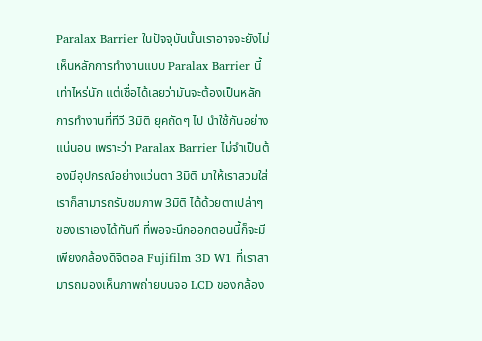Paralax Barrier ในปัจจุบันนั้นเราอาจจะยังไม่เห็นหลักการทำงานแบบ Paralax Barrier นี้เท่าไหร่นัก แต่เชื่อได้เลยว่ามันจะต้องเป็นหลักการทำงานที่ทีวี 3มิติ ยุคถัดๆ ไป นำใช้กันอย่างแน่นอน เพราะว่า Paralax Barrier ไม่จำเป็นต้องมีอุปกรณ์อย่างแว่นตา 3มิติ มาให้เราสวมใส่ เราก็สามารถรับชมภาพ 3มิติ ได้ด้วยตาเปล่าๆ ของเราเองได้ทันที ที่พอจะนึกออกตอนนี้ก็จะมีเพียงกล้องดิจิตอล Fujifilm 3D W1 ที่เราสามารถมองเห็นภาพถ่ายบนจอ LCD ของกล้อง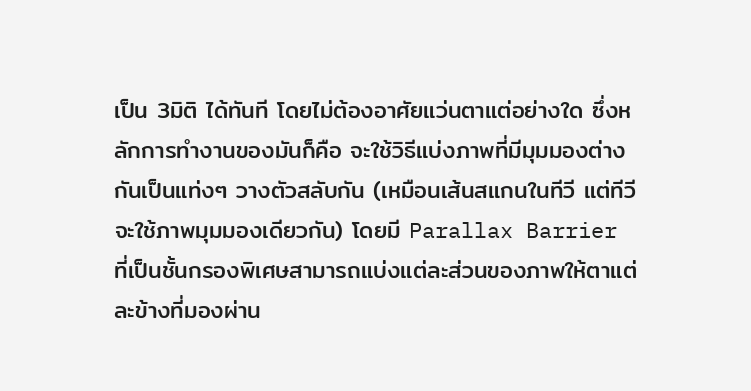เป็น 3มิติ ได้ทันที โดยไม่ต้องอาศัยแว่นตาแต่อย่างใด ซึ่งหลักการทำงานของมันก็คือ จะใช้วิธีแบ่งภาพที่มีมุมมองต่างกันเป็นแท่งๆ วางตัวสลับกัน (เหมือนเส้นสแกนในทีวี แต่ทีวีจะใช้ภาพมุมมองเดียวกัน) โดยมี Parallax Barrier ที่เป็นชั้นกรองพิเศษสามารถแบ่งแต่ละส่วนของภาพให้ตาแต่ละข้างที่มองผ่าน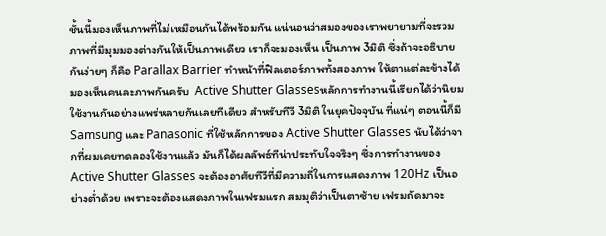ชั้นนี้มองเห็นภาพที่ไม่เหมือนกันได้พร้อมกัน แน่นอนว่าสมองของเราพยายามที่จะรวมภาพที่มีมุมมองต่างกันให้เป็นภาพเดียว เราก็จะมองเห็น เป็นภาพ 3มิติ ซึ่งถ้าจะอธิบายกันง่ายๆ ก็คือ Parallax Barrier ทำหน้าที่ฟิลเตอร์ภาพทั้งสองภาพ ให้ตาแต่ละข้างได้มองเห็นคนละภาพกันครับ  Active Shutter Glassesหลักการทำงานนี้เรียกได้ว่านิยมใช้งานกันอย่างแพร่หลายกันเลยทีเดียว สำหรับทีวี 3มิติ ในยุคปัจจุบัน ที่แน่ๆ ตอนนี้ก็มี Samsung และ Panasonic ที่ใช้หลักการของ Active Shutter Glasses นับได้ว่าจากที่ผมเคยทดลองใช้งานแล้ว มันก็ได้ผลลัพธ์ทีน่าประทับใจจริงๆ ซึ่งการทำงานของ Active Shutter Glasses จะต้องอาศัยทีวีที่มีความถี่ในการแสดงภาพ 120Hz เป็นอย่างต่ำด้วย เพราะจะต้องแสดงภาพในเฟรมแรก สมมุติว่าเป็นตาซ้าย เฟรมถัดมาจะ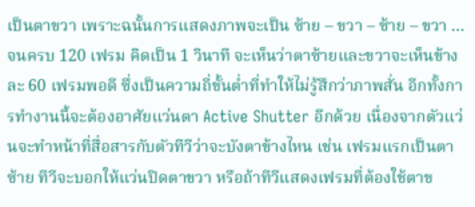เป็นตาขวา เพราะฉนั้นการแสดงภาพจะเป็น ซ้าย – ขวา – ซ้าย – ขวา … จนครบ 120 เฟรม คิดเป็น 1 วินาที จะเห็นว่าตาซ้ายและขวาจะเห็นข้างละ 60 เฟรมพอดี ซึ่งเป็นความถี่ขั้นต่ำที่ทำให้ไม่รู้สึกว่าภาพสั่น อีกทั้งการทำงานนี้จะต้องอาศัยแว่นตา Active Shutter อีกด้วย เนื่องจากตัวแว่นจะทำหน้าที่สื่อสารกับตัวทีวีว่าจะบังตาข้างไหน เช่น เฟรมแรกเป็นตาซ้าย ทีวีจะบอกให้แว่นปิดตาขวา หรือถ้าทีวีแสดงเฟรมที่ต้องใช้ตาข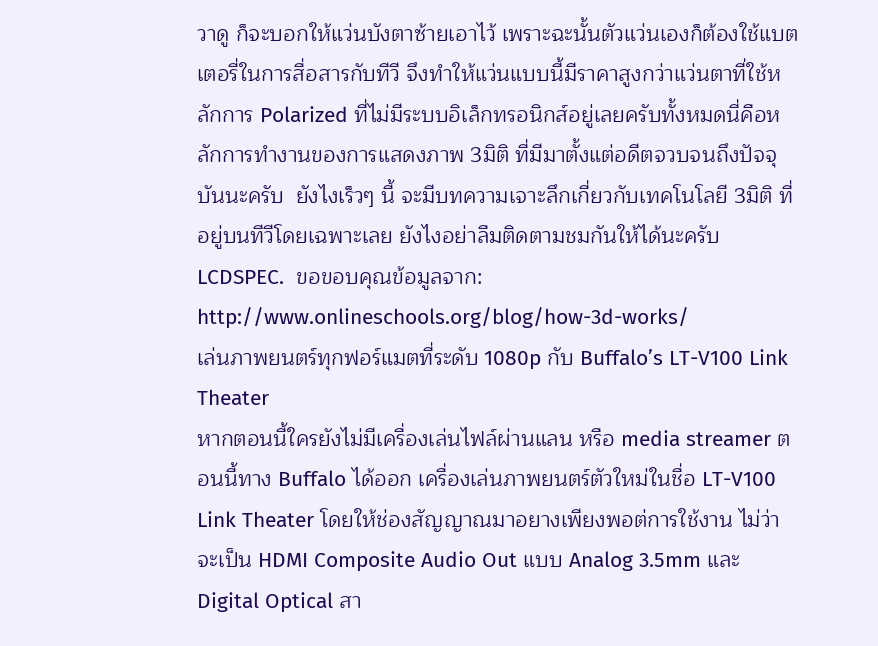วาดู ก็จะบอกให้แว่นบังตาซ้ายเอาไว้ เพราะฉะนั้นตัวแว่นเองก็ต้องใช้แบตเตอรี่ในการสื่อสารกับทีวี จึงทำให้แว่นแบบนี้มีราคาสูงกว่าแว่นตาที่ใช้หลักการ Polarized ที่ไม่มีระบบอิเล็กทรอนิกส์อยู่เลยครับทั้งหมดนี่คือหลักการทำงานของการแสดงภาพ 3มิติ ที่มีมาตั้งแต่อดีตจวบจนถึงปัจจุบันนะครับ  ยังไงเร็วๆ นี้ จะมีบทความเจาะลึกเกี่ยวกับเทคโนโลยี 3มิติ ที่อยู่บนทีวีโดยเฉพาะเลย ยังไงอย่าลืมติดตามชมกันให้ได้นะครับ LCDSPEC.  ขอขอบคุณข้อมูลจาก: http://www.onlineschools.org/blog/how-3d-works/
เล่นภาพยนตร์ทุกฟอร์แมตที่ระดับ 1080p กับ Buffalo’s LT-V100 Link Theater
หากตอนนี้ใครยังไม่มีเครื่องเล่นไฟล์ผ่านแลน หรือ media streamer ตอนนี้ทาง Buffalo ได้ออก เครื่องเล่นภาพยนตร์ตัวใหม่ในชื่อ LT-V100 Link Theater โดยให้ช่องสัญญาณมาอยางเพียงพอต่การใช้งาน ไม่ว่าจะเป็น HDMI Composite Audio Out แบบ Analog 3.5mm และ Digital Optical สา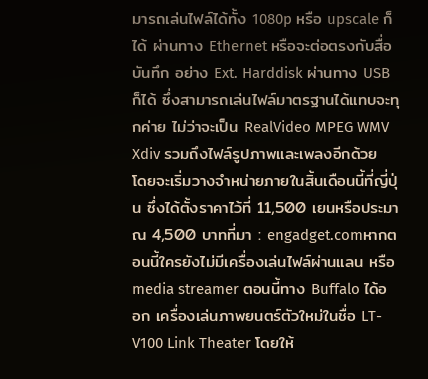มารถเล่นไฟล์ได้ทั้ง 1080p หรือ upscale ก็ได้ ผ่านทาง Ethernet หรือจะต่อตรงกับสื่อบันทึก อย่าง Ext. Harddisk ผ่านทาง USB ก็ได้ ซึ่งสามารถเล่นไฟล์มาตรฐานได้แทบจะทุกค่าย ไม่ว่าจะเป็น RealVideo MPEG WMV Xdiv รวมถึงไฟล์รูปภาพและเพลงอีกด้วย โดยจะเริ่มวางจำหน่ายภายในสิ้นเดือนนี้ที่ญี่ปุ่น ซึ่งได้ตั้งราคาไว้ที่ 11,500 เยนหรือประมาณ 4,500 บาทที่มา : engadget.comหากตอนนี้ใครยังไม่มีเครื่องเล่นไฟล์ผ่านแลน หรือ media streamer ตอนนี้ทาง Buffalo ได้ออก เครื่องเล่นภาพยนตร์ตัวใหม่ในชื่อ LT-V100 Link Theater โดยให้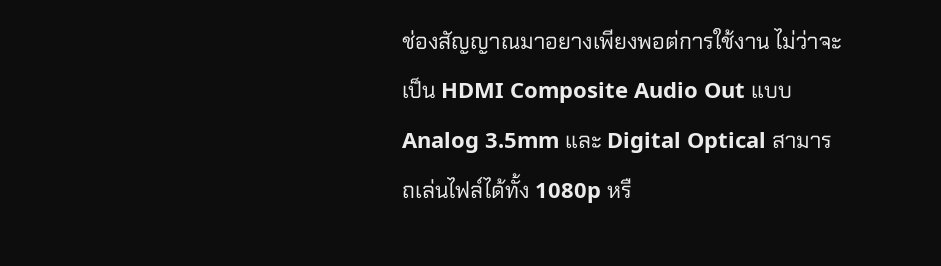ช่องสัญญาณมาอยางเพียงพอต่การใช้งาน ไม่ว่าจะเป็น HDMI Composite Audio Out แบบ Analog 3.5mm และ Digital Optical สามารถเล่นไฟล์ได้ทั้ง 1080p หรื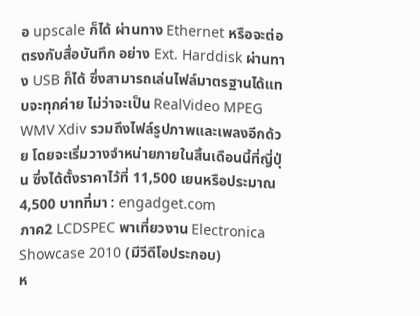อ upscale ก็ได้ ผ่านทาง Ethernet หรือจะต่อตรงกับสื่อบันทึก อย่าง Ext. Harddisk ผ่านทาง USB ก็ได้ ซึ่งสามารถเล่นไฟล์มาตรฐานได้แทบจะทุกค่าย ไม่ว่าจะเป็น RealVideo MPEG WMV Xdiv รวมถึงไฟล์รูปภาพและเพลงอีกด้วย โดยจะเริ่มวางจำหน่ายภายในสิ้นเดือนนี้ที่ญี่ปุ่น ซึ่งได้ตั้งราคาไว้ที่ 11,500 เยนหรือประมาณ 4,500 บาทที่มา : engadget.com
ภาค2 LCDSPEC พาเที่ยวงาน Electronica Showcase 2010 (มีวีดีโอประกอบ)
ห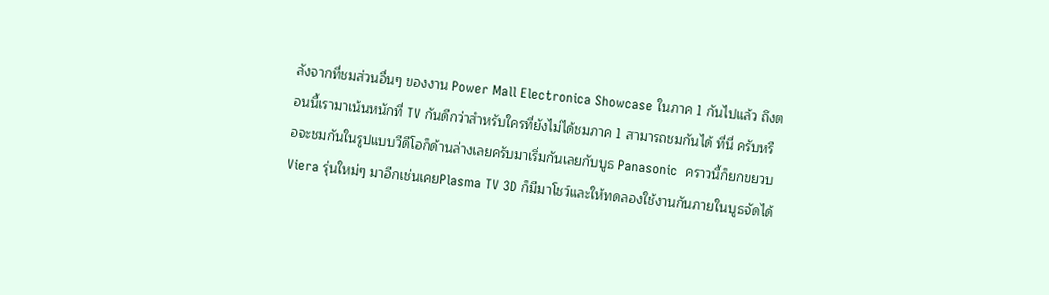ลังจากที่ชมส่วนอื่นๆ ของงาน Power Mall Electronica Showcase ในภาค 1 กันไปแล้ว ถึงตอนนี้เรามาเน้นหนักที่ TV กันดีกว่าสำหรับใครที่ยังไม่ได้ชมภาค 1 สามารถชมกันได้ ที่นี่ ครับหรือจะชมกันในรูปแบบวีดีโอก็ด้านล่างเลยครับมาเริ่มกันเลยกับบูธ Panasonic  คราวนี้ก็ยกขยวบ Viera รุ่นใหม่ๆ มาอีกเช่นเคยPlasma TV 3D ก็มีมาโชว์และให้ทดลองใช้งานกันภายในบูธจัดได้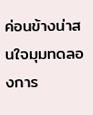ค่อนข้างน่าสนใจมุมทดลองการ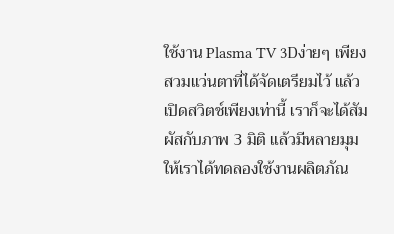ใช้งาน Plasma TV 3Dง่ายๆ เพียงสวมแว่นตาที่ได้จัดเตรียมไว้ แล้วเปิดสวิตช์เพียงเท่านี้ เราก็จะได้สัมผัสกับภาพ 3 มิติ แล้วมีหลายมุม ให้เราได้ทดลองใช้งานผลิตภัณ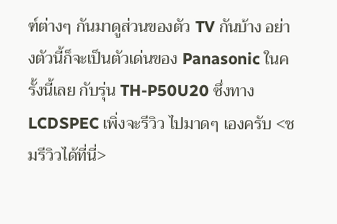ฑ์ต่างๆ กันมาดูส่วนของตัว TV กันบ้าง อย่างตัวนี้ก็จะเป็นตัวเด่นของ Panasonic ในครั้งนี้เลย กับรุ่น TH-P50U20 ซึ่งทาง LCDSPEC เพิ่งจะรีวิว ไปมาดๆ เองครับ <ชมรีวิวได้ที่นี่>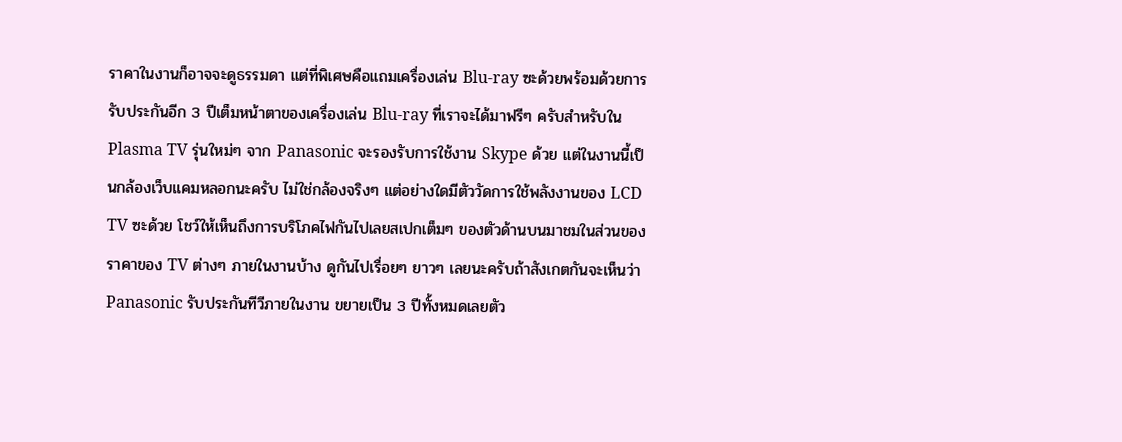ราคาในงานก็อาจจะดูธรรมดา แต่ที่พิเศษคือแถมเครื่องเล่น Blu-ray ซะด้วยพร้อมด้วยการรับประกันอีก 3 ปีเต็มหน้าตาของเครื่องเล่น Blu-ray ที่เราจะได้มาฟรีๆ ครับสำหรับใน Plasma TV รุ่นใหม่ๆ จาก Panasonic จะรองรับการใช้งาน Skype ด้วย แต่ในงานนี้เป็นกล้องเว็บแคมหลอกนะครับ ไม่ใช่กล้องจริงๆ แต่อย่างใดมีตัววัดการใช้พลังงานของ LCD TV ซะด้วย โชว์ให้เห็นถึงการบริโภคไฟกันไปเลยสเปกเต็มๆ ของตัวด้านบนมาชมในส่วนของราคาของ TV ต่างๆ ภายในงานบ้าง ดูกันไปเรื่อยๆ ยาวๆ เลยนะครับถ้าสังเกตกันจะเห็นว่า Panasonic รับประกันทีวีภายในงาน ขยายเป็น 3 ปีทั้งหมดเลยตัว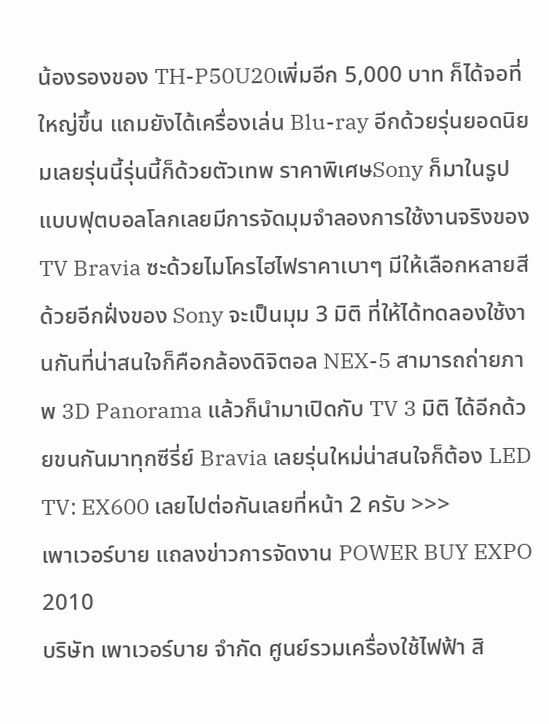น้องรองของ TH-P50U20เพิ่มอีก 5,000 บาท ก็ได้จอที่ใหญ่ขึ้น แถมยังได้เครื่องเล่น Blu-ray อีกด้วยรุ่นยอดนิยมเลยรุ่นนี้รุ่นนี้ก็ด้วยตัวเทพ ราคาพิเศษSony ก็มาในรูปแบบฟุตบอลโลกเลยมีการจัดมุมจำลองการใช้งานจริงของ TV Bravia ซะด้วยไมโครไฮไฟราคาเบาๆ มีให้เลือกหลายสีด้วยอีกฝั่งของ Sony จะเป็นมุม 3 มิติ ที่ให้ได้ทดลองใช้งานกันที่น่าสนใจก็คือกล้องดิจิตอล NEX-5 สามารถถ่ายภาพ 3D Panorama แล้วก็นำมาเปิดกับ TV 3 มิติ ได้อีกด้วยขนกันมาทุกซีรี่ย์ Bravia เลยรุ่นใหม่น่าสนใจก็ต้อง LED TV: EX600 เลยไปต่อกันเลยที่หน้า 2 ครับ >>>
เพาเวอร์บาย แถลงข่าวการจัดงาน POWER BUY EXPO 2010
บริษัท เพาเวอร์บาย จำกัด ศูนย์รวมเครื่องใช้ไฟฟ้า สิ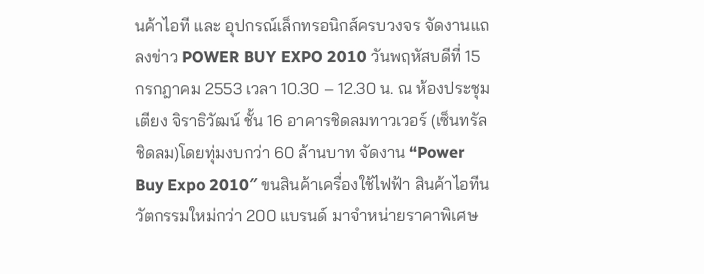นค้าไอที และ อุปกรณ์เล็กทรอนิกส์ครบวงจร จัดงานแถลงข่าว POWER BUY EXPO 2010 วันพฤหัสบดีที่ 15 กรกฎาคม 2553 เวลา 10.30 – 12.30 น. ณ ห้องประชุมเตียง จิราธิวัฒน์ ชั้น 16 อาคารชิดลมทาวเวอร์ (เซ็นทรัลชิดลม)โดยทุ่มงบกว่า 60 ล้านบาท จัดงาน “Power Buy Expo 2010″ ขนสินค้าเครื่องใช้ไฟฟ้า สินค้าไอทีนวัตกรรมใหม่กว่า 200 แบรนด์ มาจำหน่ายราคาพิเศษ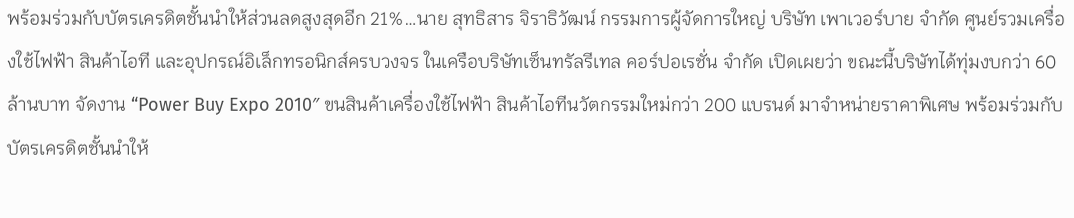พร้อมร่วมกับบัตรเครดิตชั้นนำให้ส่วนลดสูงสุดอีก 21%…นาย สุทธิสาร จิราธิวัฒน์ กรรมการผู้จัดการใหญ่ บริษัท เพาเวอร์บาย จำกัด ศูนย์รวมเครื่องใช้ไฟฟ้า สินค้าไอที และอุปกรณ์อิเล็กทรอนิกส์ครบวงจร ในเครือบริษัทเซ็นทรัลรีเทล คอร์ปอเรชั่น จำกัด เปิดเผยว่า ขณะนี้บริษัทได้ทุ่มงบกว่า 60 ล้านบาท จัดงาน “Power Buy Expo 2010″ ขนสินค้าเครื่องใช้ไฟฟ้า สินค้าไอทีนวัตกรรมใหม่กว่า 200 แบรนด์ มาจำหน่ายราคาพิเศษ พร้อมร่วมกับบัตรเครดิตชั้นนำให้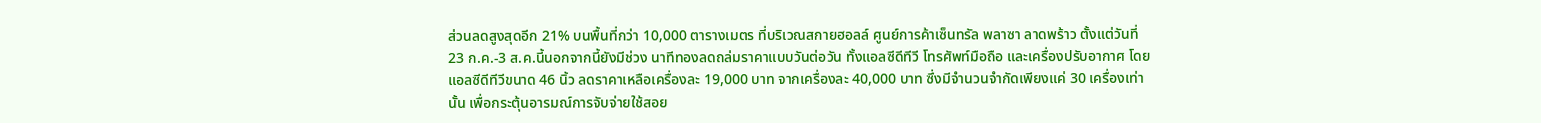ส่วนลดสูงสุดอีก 21% บนพื้นที่กว่า 10,000 ตารางเมตร ที่บริเวณสกายฮอลล์ ศูนย์การค้าเซ็นทรัล พลาซา ลาดพร้าว ตั้งแต่วันที่ 23 ก.ค.-3 ส.ค.นี้นอกจากนี้ยังมีช่วง นาทีทองลดถล่มราคาแบบวันต่อวัน ทั้งแอลซีดีทีวี โทรศัพท์มือถือ และเครื่องปรับอากาศ โดยแอลซีดีทีวีขนาด 46 นิ้ว ลดราคาเหลือเครื่องละ 19,000 บาท จากเครื่องละ 40,000 บาท ซึ่งมีจำนวนจำกัดเพียงแค่ 30 เครื่องเท่านั้น เพื่อกระตุ้นอารมณ์การจับจ่ายใช้สอย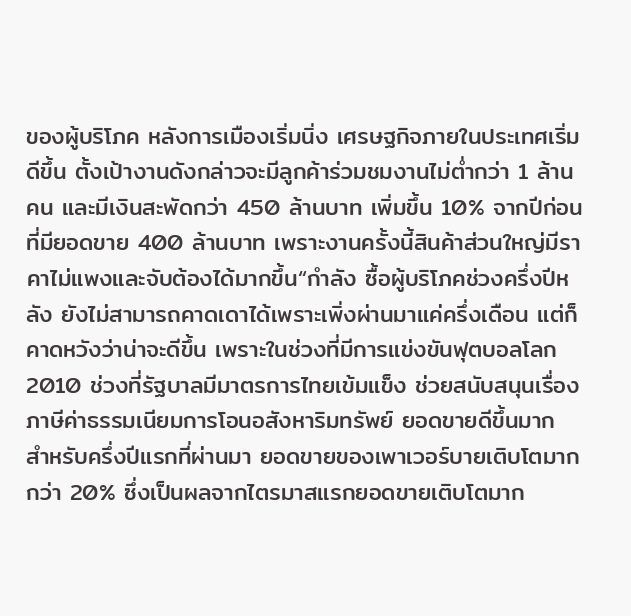ของผู้บริโภค หลังการเมืองเริ่มนิ่ง เศรษฐกิจภายในประเทศเริ่มดีขึ้น ตั้งเป้างานดังกล่าวจะมีลูกค้าร่วมชมงานไม่ต่ำกว่า 1 ล้านคน และมีเงินสะพัดกว่า 450 ล้านบาท เพิ่มขึ้น 10% จากปีก่อนที่มียอดขาย 400 ล้านบาท เพราะงานครั้งนี้สินค้าส่วนใหญ่มีราคาไม่แพงและจับต้องได้มากขึ้น“กำลัง ซื้อผู้บริโภคช่วงครึ่งปีหลัง ยังไม่สามารถคาดเดาได้เพราะเพิ่งผ่านมาแค่ครึ่งเดือน แต่ก็คาดหวังว่าน่าจะดีขึ้น เพราะในช่วงที่มีการแข่งขันฟุตบอลโลก 2010 ช่วงที่รัฐบาลมีมาตรการไทยเข้มแข็ง ช่วยสนับสนุนเรื่องภาษีค่าธรรมเนียมการโอนอสังหาริมทรัพย์ ยอดขายดีขึ้นมาก สำหรับครึ่งปีแรกที่ผ่านมา ยอดขายของเพาเวอร์บายเติบโตมากกว่า 20% ซึ่งเป็นผลจากไตรมาสแรกยอดขายเติบโตมาก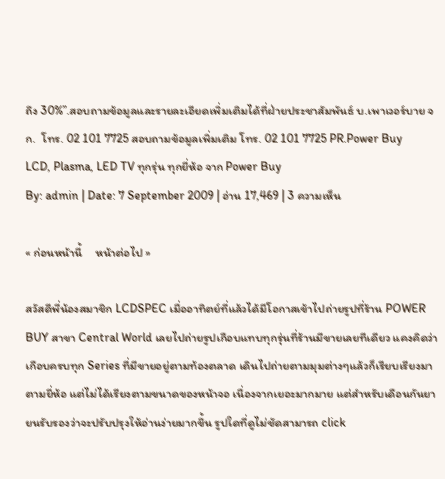ถึง 30%”.สอบถามข้อมูลและรายละเอียดเพิ่มเติมได้ที่ฝ่ายประชาสัมพันธ์ บ.เพาเวอร์บาย จก.  โทร. 02 101 7725 สอบถามข้อมูลเพิ่มเติม โทร. 02 101 7725 PR.Power Buy
LCD, Plasma, LED TV ทุกรุ่น ทุกยี่ห้อ จาก Power Buy
By: admin | Date: 7 September 2009 | อ่าน 17,469 | 3 ความเห็น

« ก่อนหน้านี้     หน้าต่อไป »

สวัสดีพี่น้องสมาชิก LCDSPEC เมื่ออาทิตย์ที่แล้วได้มีโอกาสเข้าไปถ่ายรูปที่ร้าน POWER BUY สาขา Central World เลยไปถ่ายรูปเกือบแทบทุกรุ่นที่ร้านมีขายเลยทีเดียว แคงคิดว่าเกือบครบทุก Series ที่มีขายอยู่ตามท้องตลาด เดินไปถ่ายตามมุมต่างๆแล้วก็เรียบเรียงมาตามยี่ห้อ แต่ไม่ได้เรียงตามขนาดของหน้าจอ เนื่องจากเยอะมากมาย แต่สำหรับเดือนกันยายนรับรองว่าจะปรับปรุงให้อ่านง่ายมากขึ้น รูปใดที่ดูไม่ชัดสามารถ click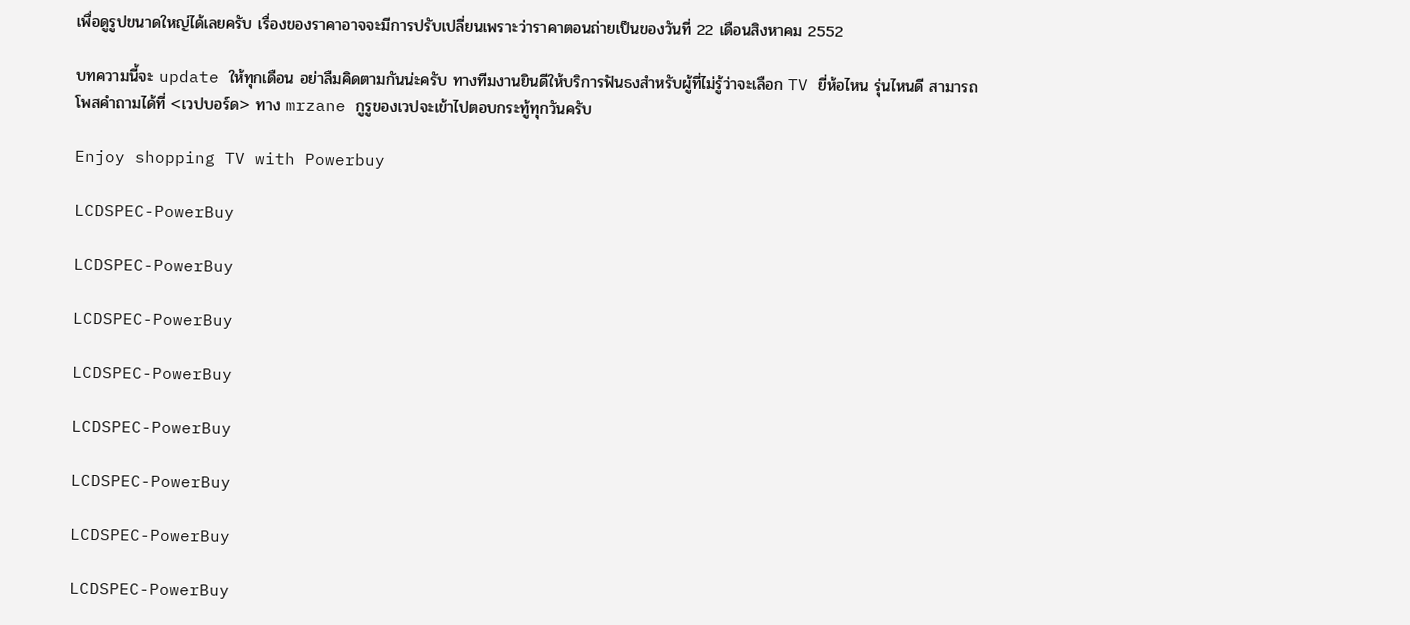เพื่อดูรูปขนาดใหญ่ได้เลยครับ เรื่องของราคาอาจจะมีการปรับเปลี่ยนเพราะว่าราคาตอนถ่ายเป็นของวันที่ 22 เดือนสิงหาคม 2552

บทความนี้จะ update ให้ทุกเดือน อย่าลืมคิดตามกันน่ะครับ ทางทีมงานยินดีให้บริการฟันธงสำหรับผู้ที่ไม่รู้ว่าจะเลือก TV ยี่ห้อไหน รุ่นไหนดี สามารถโพสคำถามได้ที่ <เวปบอร์ด> ทาง mrzane กูรูของเวปจะเข้าไปตอบกระทู้ทุกวันครับ

Enjoy shopping TV with Powerbuy

LCDSPEC-PowerBuy

LCDSPEC-PowerBuy

LCDSPEC-PowerBuy

LCDSPEC-PowerBuy

LCDSPEC-PowerBuy

LCDSPEC-PowerBuy

LCDSPEC-PowerBuy

LCDSPEC-PowerBuy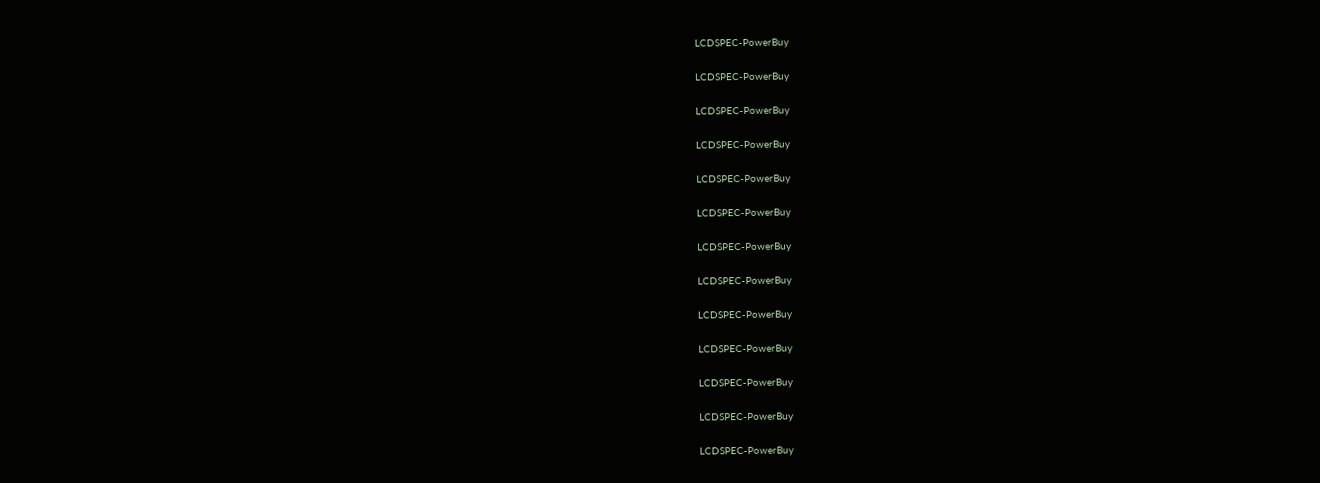LCDSPEC-PowerBuy

LCDSPEC-PowerBuy

LCDSPEC-PowerBuy

LCDSPEC-PowerBuy

LCDSPEC-PowerBuy

LCDSPEC-PowerBuy

LCDSPEC-PowerBuy

LCDSPEC-PowerBuy

LCDSPEC-PowerBuy

LCDSPEC-PowerBuy

LCDSPEC-PowerBuy

LCDSPEC-PowerBuy

LCDSPEC-PowerBuy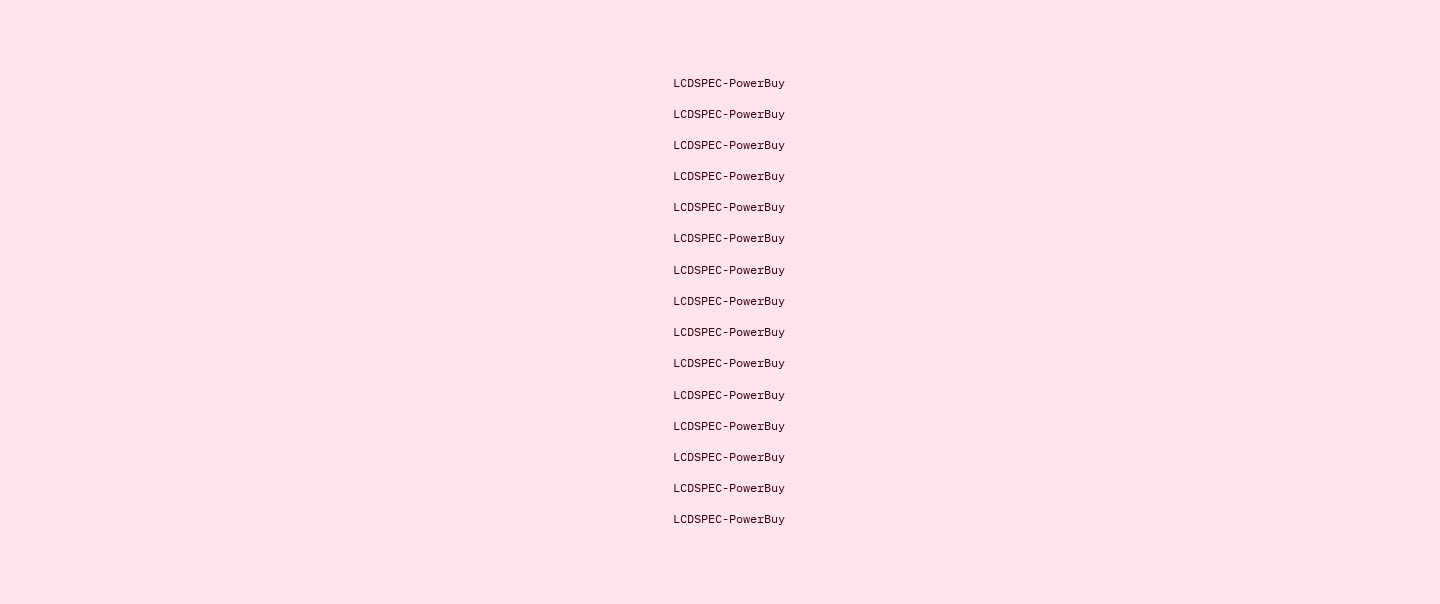LCDSPEC-PowerBuy

LCDSPEC-PowerBuy

LCDSPEC-PowerBuy

LCDSPEC-PowerBuy

LCDSPEC-PowerBuy

LCDSPEC-PowerBuy

LCDSPEC-PowerBuy

LCDSPEC-PowerBuy

LCDSPEC-PowerBuy

LCDSPEC-PowerBuy

LCDSPEC-PowerBuy

LCDSPEC-PowerBuy

LCDSPEC-PowerBuy

LCDSPEC-PowerBuy

LCDSPEC-PowerBuy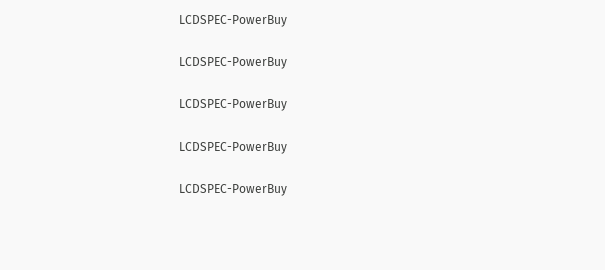LCDSPEC-PowerBuy

LCDSPEC-PowerBuy

LCDSPEC-PowerBuy

LCDSPEC-PowerBuy

LCDSPEC-PowerBuy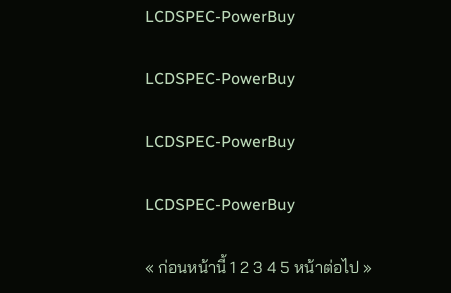LCDSPEC-PowerBuy

LCDSPEC-PowerBuy

LCDSPEC-PowerBuy

LCDSPEC-PowerBuy

« ก่อนหน้านี้ 1 2 3 4 5 หน้าต่อไป »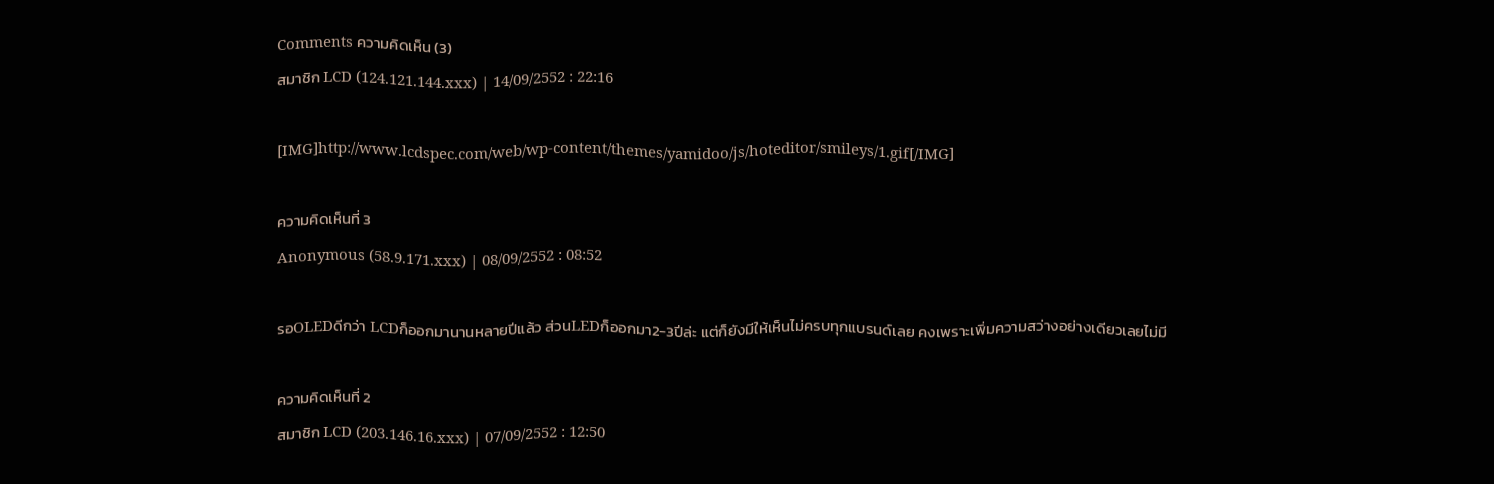Comments ความคิดเห็น (3)
สมาชิก LCD (124.121.144.xxx) | 14/09/2552 : 22:16

[IMG]http://www.lcdspec.com/web/wp-content/themes/yamidoo/js/hoteditor/smileys/1.gif[/IMG]

ความคิดเห็นที่ 3
Anonymous (58.9.171.xxx) | 08/09/2552 : 08:52

รอOLEDดีกว่า LCDก็ออกมานานหลายปีแล้ว ส่วนLEDก็ออกมา2-3ปีล่ะ แต่ก็ยังมีให้เห็นไม่ครบทุกแบรนด์เลย คงเพราะเพิ่มความสว่างอย่างเดียวเลยไม่มี

ความคิดเห็นที่ 2
สมาชิก LCD (203.146.16.xxx) | 07/09/2552 : 12:50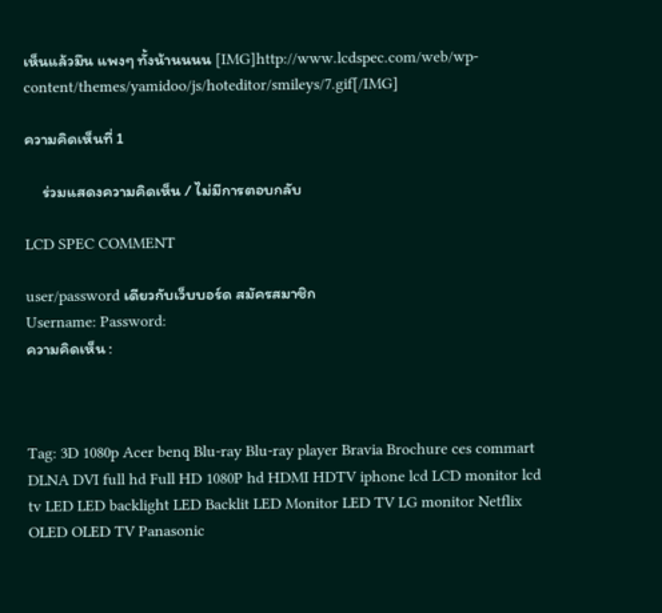เห็นแล้วมึน แพงๆ ทั้งน้านนนน [IMG]http://www.lcdspec.com/web/wp-content/themes/yamidoo/js/hoteditor/smileys/7.gif[/IMG]

ความคิดเห็นที่ 1

     ร่วมแสดงความคิดเห็น / ไม่มีการตอบกลับ

LCD SPEC COMMENT

user/password เดียวกับเว็บบอร์ด สมัครสมาชิก
Username: Password:
ความคิดเห็น :



Tag: 3D 1080p Acer benq Blu-ray Blu-ray player Bravia Brochure ces commart DLNA DVI full hd Full HD 1080P hd HDMI HDTV iphone lcd LCD monitor lcd tv LED LED backlight LED Backlit LED Monitor LED TV LG monitor Netflix OLED OLED TV Panasonic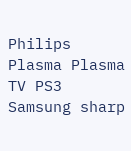Philips Plasma Plasma TV PS3 Samsung sharp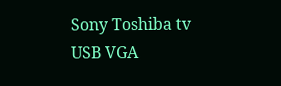Sony Toshiba tv USB VGA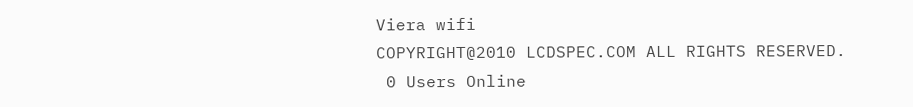Viera wifi
COPYRIGHT@2010 LCDSPEC.COM ALL RIGHTS RESERVED.
 0 Users Online